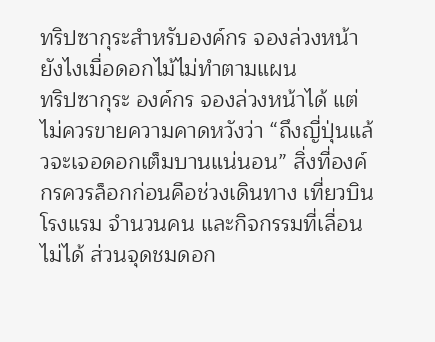ทริปซากุระสำหรับองค์กร จองล่วงหน้ายังไงเมื่อดอกไม้ไม่ทำตามแผน
ทริปซากุระ องค์กร จองล่วงหน้าได้ แต่ไม่ควรขายความคาดหวังว่า “ถึงญี่ปุ่นแล้วจะเจอดอกเต็มบานแน่นอน” สิ่งที่องค์กรควรล็อกก่อนคือช่วงเดินทาง เที่ยวบิน โรงแรม จำนวนคน และกิจกรรมที่เลื่อนไม่ได้ ส่วนจุดชมดอก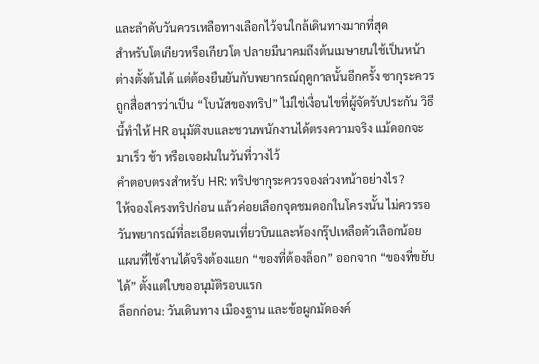และลำดับวันควรเหลือทางเลือกไว้จนใกล้เดินทางมากที่สุด
สำหรับโตเกียวหรือเกียวโต ปลายมีนาคมถึงต้นเมษายนใช้เป็นหน้าต่างตั้งต้นได้ แต่ต้องยืนยันกับพยากรณ์ฤดูกาลนั้นอีกครั้ง ซากุระควรถูกสื่อสารว่าเป็น “โบนัสของทริป” ไม่ใช่เงื่อนไขที่ผู้จัดรับประกัน วิธีนี้ทำให้ HR อนุมัติงบและชวนพนักงานได้ตรงความจริง แม้ดอกจะมาเร็ว ช้า หรือเจอฝนในวันที่วางไว้
คำตอบตรงสำหรับ HR: ทริปซากุระควรจองล่วงหน้าอย่างไร?
ให้จองโครงทริปก่อน แล้วค่อยเลือกจุดชมดอกในโครงนั้น ไม่ควรรอวันพยากรณ์ที่ละเอียดจนเที่ยวบินและห้องกรุ๊ปเหลือตัวเลือกน้อย แผนที่ใช้งานได้จริงต้องแยก “ของที่ต้องล็อก” ออกจาก “ของที่ขยับได้” ตั้งแต่ใบขออนุมัติรอบแรก
ล็อกก่อน: วันเดินทาง เมืองฐาน และข้อผูกมัดองค์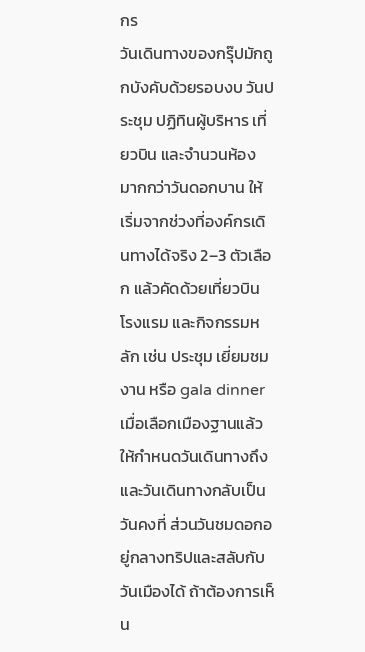กร
วันเดินทางของกรุ๊ปมักถูกบังคับด้วยรอบงบ วันประชุม ปฏิทินผู้บริหาร เที่ยวบิน และจำนวนห้อง มากกว่าวันดอกบาน ให้เริ่มจากช่วงที่องค์กรเดินทางได้จริง 2–3 ตัวเลือก แล้วคัดด้วยเที่ยวบิน โรงแรม และกิจกรรมหลัก เช่น ประชุม เยี่ยมชมงาน หรือ gala dinner
เมื่อเลือกเมืองฐานแล้ว ให้กำหนดวันเดินทางถึงและวันเดินทางกลับเป็นวันคงที่ ส่วนวันชมดอกอยู่กลางทริปและสลับกับวันเมืองได้ ถ้าต้องการเห็น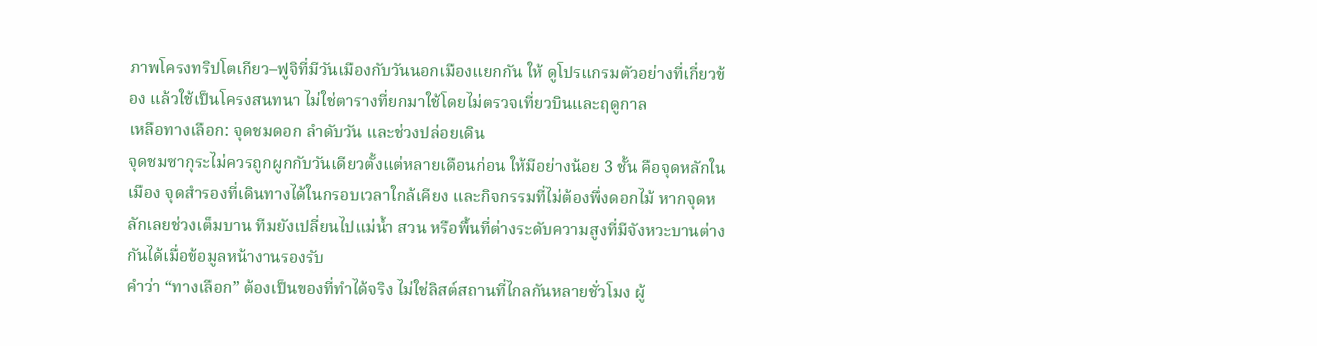ภาพโครงทริปโตเกียว–ฟูจิที่มีวันเมืองกับวันนอกเมืองแยกกัน ให้ ดูโปรแกรมตัวอย่างที่เกี่ยวข้อง แล้วใช้เป็นโครงสนทนา ไม่ใช่ตารางที่ยกมาใช้โดยไม่ตรวจเที่ยวบินและฤดูกาล
เหลือทางเลือก: จุดชมดอก ลำดับวัน และช่วงปล่อยเดิน
จุดชมซากุระไม่ควรถูกผูกกับวันเดียวตั้งแต่หลายเดือนก่อน ให้มีอย่างน้อย 3 ชั้น คือจุดหลักในเมือง จุดสำรองที่เดินทางได้ในกรอบเวลาใกล้เคียง และกิจกรรมที่ไม่ต้องพึ่งดอกไม้ หากจุดหลักเลยช่วงเต็มบาน ทีมยังเปลี่ยนไปแม่น้ำ สวน หรือพื้นที่ต่างระดับความสูงที่มีจังหวะบานต่างกันได้เมื่อข้อมูลหน้างานรองรับ
คำว่า “ทางเลือก” ต้องเป็นของที่ทำได้จริง ไม่ใช่ลิสต์สถานที่ไกลกันหลายชั่วโมง ผู้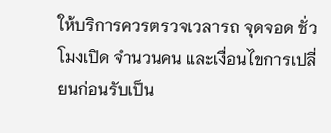ให้บริการควรตรวจเวลารถ จุดจอด ชั่วโมงเปิด จำนวนคน และเงื่อนไขการเปลี่ยนก่อนรับเป็น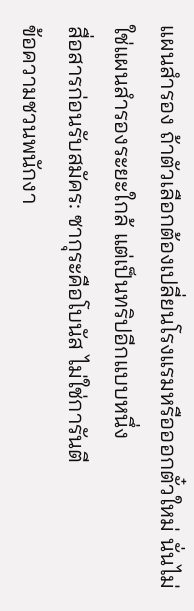แผนสำรอง ถ้าตัวเลือกต้องเปลี่ยนโรงแรมหรือออกตั๋วใหม่ นั่นไม่ใช่แผนสำรองระยะใกล้ แต่เป็นทริปอีกแบบหนึ่ง
สื่อสารก่อนรับสมัคร: ซากุระคือโบนัส ไม่ใช่การันตี
ข้อความชวนพนักงา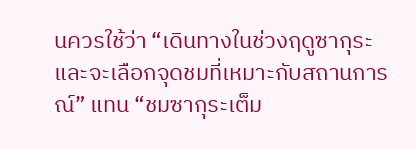นควรใช้ว่า “เดินทางในช่วงฤดูซากุระ และจะเลือกจุดชมที่เหมาะกับสถานการณ์” แทน “ชมซากุระเต็ม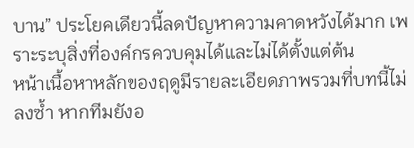บาน” ประโยคเดียวนี้ลดปัญหาความคาดหวังได้มาก เพราะระบุสิ่งที่องค์กรควบคุมได้และไม่ได้ตั้งแต่ต้น
หน้าเนื้อหาหลักของฤดูมีรายละเอียดภาพรวมที่บทนี้ไม่ลงซ้ำ หากทีมยังอ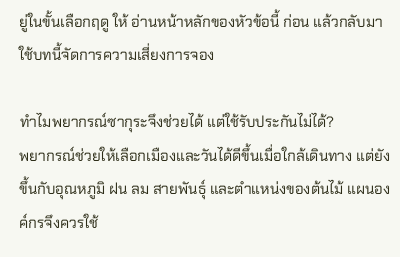ยู่ในขั้นเลือกฤดู ให้ อ่านหน้าหลักของหัวข้อนี้ ก่อน แล้วกลับมาใช้บทนี้จัดการความเสี่ยงการจอง

ทำไมพยากรณ์ซากุระจึงช่วยได้ แต่ใช้รับประกันไม่ได้?
พยากรณ์ช่วยให้เลือกเมืองและวันได้ดีขึ้นเมื่อใกล้เดินทาง แต่ยังขึ้นกับอุณหภูมิ ฝน ลม สายพันธุ์ และตำแหน่งของต้นไม้ แผนองค์กรจึงควรใช้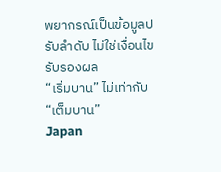พยากรณ์เป็นข้อมูลปรับลำดับ ไม่ใช่เงื่อนไขรับรองผล
“เริ่มบาน” ไม่เท่ากับ “เต็มบาน”
Japan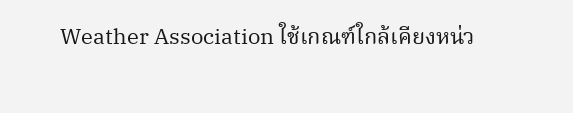Weather Association ใช้เกณฑ์ใกล้เคียงหน่ว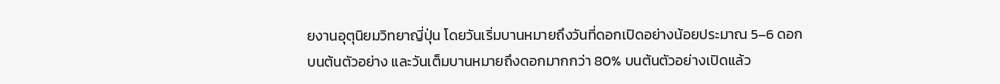ยงานอุตุนิยมวิทยาญี่ปุ่น โดยวันเริ่มบานหมายถึงวันที่ดอกเปิดอย่างน้อยประมาณ 5–6 ดอกบนต้นตัวอย่าง และวันเต็มบานหมายถึงดอกมากกว่า 80% บนต้นตัวอย่างเปิดแล้ว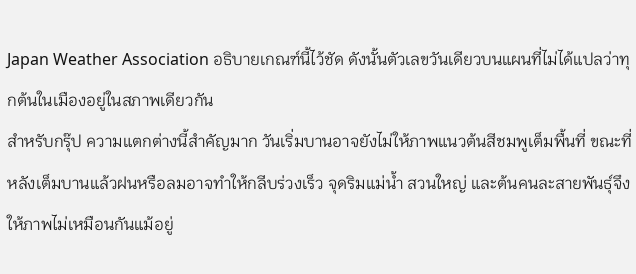Japan Weather Association อธิบายเกณฑ์นี้ไว้ชัด ดังนั้นตัวเลขวันเดียวบนแผนที่ไม่ได้แปลว่าทุกต้นในเมืองอยู่ในสภาพเดียวกัน
สำหรับกรุ๊ป ความแตกต่างนี้สำคัญมาก วันเริ่มบานอาจยังไม่ให้ภาพแนวต้นสีชมพูเต็มพื้นที่ ขณะที่หลังเต็มบานแล้วฝนหรือลมอาจทำให้กลีบร่วงเร็ว จุดริมแม่น้ำ สวนใหญ่ และต้นคนละสายพันธุ์จึงให้ภาพไม่เหมือนกันแม้อยู่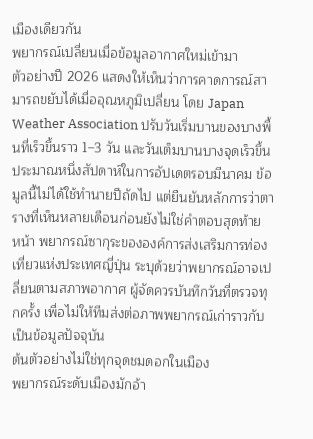เมืองเดียวกัน
พยากรณ์เปลี่ยนเมื่อข้อมูลอากาศใหม่เข้ามา
ตัวอย่างปี 2026 แสดงให้เห็นว่าการคาดการณ์สามารถขยับได้เมื่ออุณหภูมิเปลี่ยน โดย Japan Weather Association ปรับวันเริ่มบานของบางพื้นที่เร็วขึ้นราว 1–3 วัน และวันเต็มบานบางจุดเร็วขึ้นประมาณหนึ่งสัปดาห์ในการอัปเดตรอบมีนาคม ข้อมูลนี้ไม่ได้ใช้ทำนายปีถัดไป แต่ยืนยันหลักการว่าตารางที่เห็นหลายเดือนก่อนยังไม่ใช่คำตอบสุดท้าย
หน้า พยากรณ์ซากุระขององค์การส่งเสริมการท่องเที่ยวแห่งประเทศญี่ปุ่น ระบุด้วยว่าพยากรณ์อาจเปลี่ยนตามสภาพอากาศ ผู้จัดควรบันทึกวันที่ตรวจทุกครั้ง เพื่อไม่ให้ทีมส่งต่อภาพพยากรณ์เก่าราวกับเป็นข้อมูลปัจจุบัน
ต้นตัวอย่างไม่ใช่ทุกจุดชมดอกในเมือง
พยากรณ์ระดับเมืองมักอ้า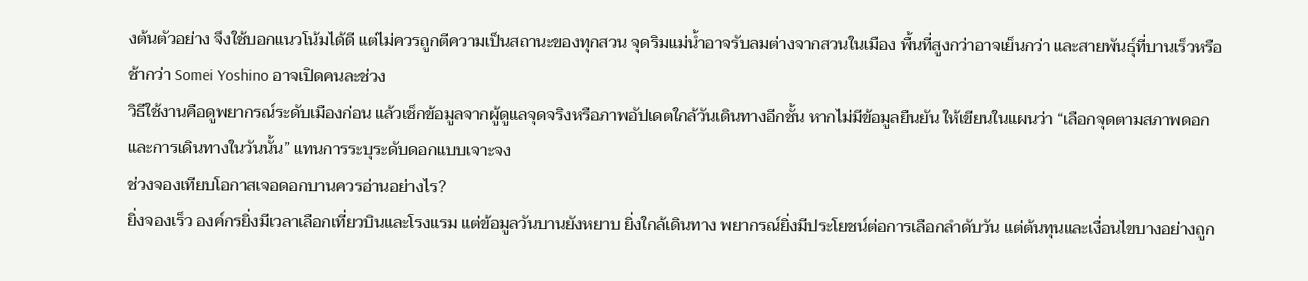งต้นตัวอย่าง จึงใช้บอกแนวโน้มได้ดี แต่ไม่ควรถูกตีความเป็นสถานะของทุกสวน จุดริมแม่น้ำอาจรับลมต่างจากสวนในเมือง พื้นที่สูงกว่าอาจเย็นกว่า และสายพันธุ์ที่บานเร็วหรือช้ากว่า Somei Yoshino อาจเปิดคนละช่วง
วิธีใช้งานคือดูพยากรณ์ระดับเมืองก่อน แล้วเช็กข้อมูลจากผู้ดูแลจุดจริงหรือภาพอัปเดตใกล้วันเดินทางอีกชั้น หากไม่มีข้อมูลยืนยัน ให้เขียนในแผนว่า “เลือกจุดตามสภาพดอกและการเดินทางในวันนั้น” แทนการระบุระดับดอกแบบเจาะจง
ช่วงจองเทียบโอกาสเจอดอกบานควรอ่านอย่างไร?
ยิ่งจองเร็ว องค์กรยิ่งมีเวลาเลือกเที่ยวบินและโรงแรม แต่ข้อมูลวันบานยังหยาบ ยิ่งใกล้เดินทาง พยากรณ์ยิ่งมีประโยชน์ต่อการเลือกลำดับวัน แต่ต้นทุนและเงื่อนไขบางอย่างถูก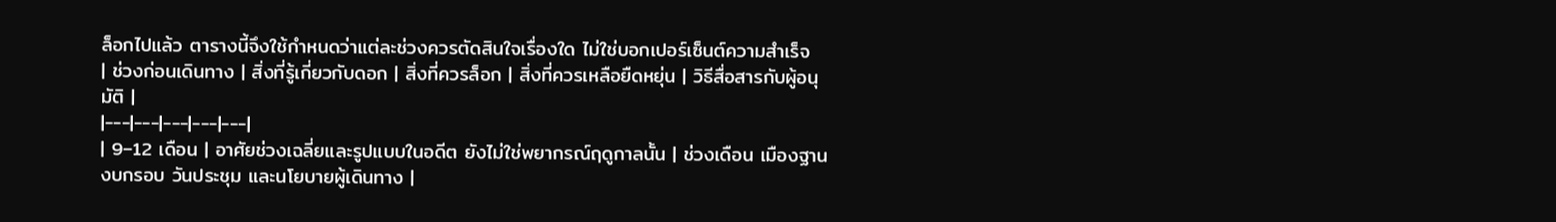ล็อกไปแล้ว ตารางนี้จึงใช้กำหนดว่าแต่ละช่วงควรตัดสินใจเรื่องใด ไม่ใช่บอกเปอร์เซ็นต์ความสำเร็จ
| ช่วงก่อนเดินทาง | สิ่งที่รู้เกี่ยวกับดอก | สิ่งที่ควรล็อก | สิ่งที่ควรเหลือยืดหยุ่น | วิธีสื่อสารกับผู้อนุมัติ |
|---|---|---|---|---|
| 9–12 เดือน | อาศัยช่วงเฉลี่ยและรูปแบบในอดีต ยังไม่ใช่พยากรณ์ฤดูกาลนั้น | ช่วงเดือน เมืองฐาน งบกรอบ วันประชุม และนโยบายผู้เดินทาง |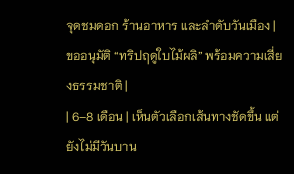จุดชมดอก ร้านอาหาร และลำดับวันเมือง | ขออนุมัติ “ทริปฤดูใบไม้ผลิ” พร้อมความเสี่ยงธรรมชาติ |
| 6–8 เดือน | เห็นตัวเลือกเส้นทางชัดขึ้น แต่ยังไม่มีวันบาน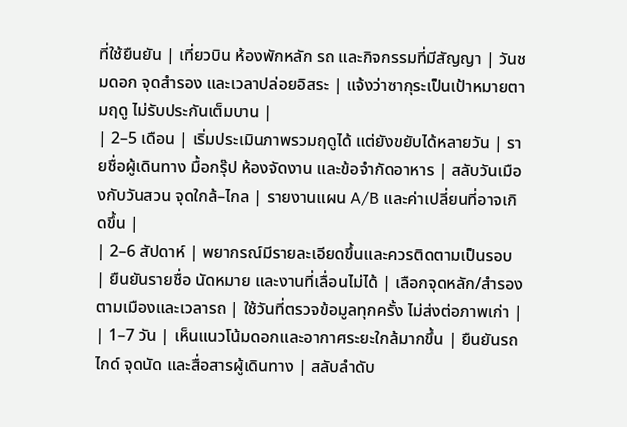ที่ใช้ยืนยัน | เที่ยวบิน ห้องพักหลัก รถ และกิจกรรมที่มีสัญญา | วันชมดอก จุดสำรอง และเวลาปล่อยอิสระ | แจ้งว่าซากุระเป็นเป้าหมายตามฤดู ไม่รับประกันเต็มบาน |
| 2–5 เดือน | เริ่มประเมินภาพรวมฤดูได้ แต่ยังขยับได้หลายวัน | รายชื่อผู้เดินทาง มื้อกรุ๊ป ห้องจัดงาน และข้อจำกัดอาหาร | สลับวันเมืองกับวันสวน จุดใกล้–ไกล | รายงานแผน A/B และค่าเปลี่ยนที่อาจเกิดขึ้น |
| 2–6 สัปดาห์ | พยากรณ์มีรายละเอียดขึ้นและควรติดตามเป็นรอบ | ยืนยันรายชื่อ นัดหมาย และงานที่เลื่อนไม่ได้ | เลือกจุดหลัก/สำรองตามเมืองและเวลารถ | ใช้วันที่ตรวจข้อมูลทุกครั้ง ไม่ส่งต่อภาพเก่า |
| 1–7 วัน | เห็นแนวโน้มดอกและอากาศระยะใกล้มากขึ้น | ยืนยันรถ ไกด์ จุดนัด และสื่อสารผู้เดินทาง | สลับลำดับ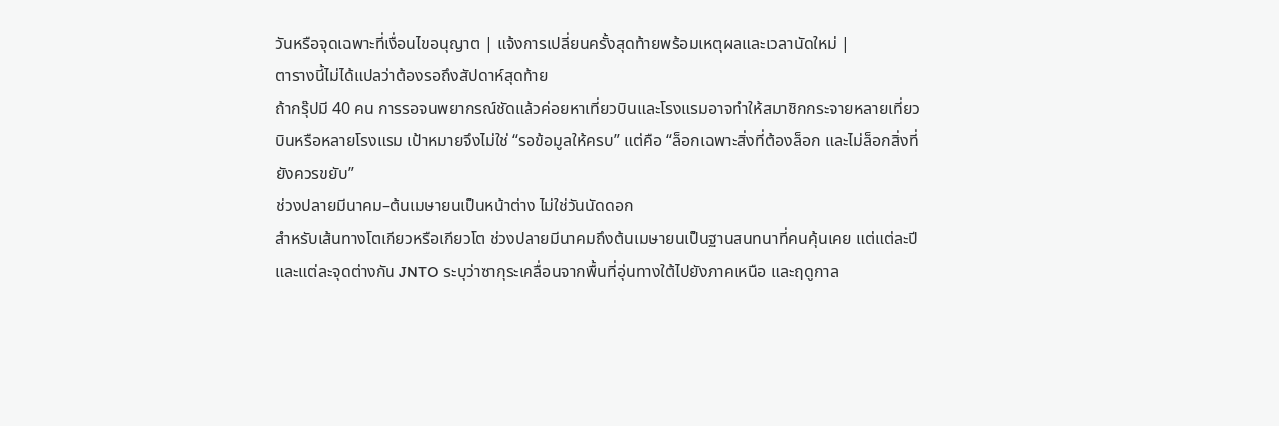วันหรือจุดเฉพาะที่เงื่อนไขอนุญาต | แจ้งการเปลี่ยนครั้งสุดท้ายพร้อมเหตุผลและเวลานัดใหม่ |
ตารางนี้ไม่ได้แปลว่าต้องรอถึงสัปดาห์สุดท้าย
ถ้ากรุ๊ปมี 40 คน การรอจนพยากรณ์ชัดแล้วค่อยหาเที่ยวบินและโรงแรมอาจทำให้สมาชิกกระจายหลายเที่ยวบินหรือหลายโรงแรม เป้าหมายจึงไม่ใช่ “รอข้อมูลให้ครบ” แต่คือ “ล็อกเฉพาะสิ่งที่ต้องล็อก และไม่ล็อกสิ่งที่ยังควรขยับ”
ช่วงปลายมีนาคม–ต้นเมษายนเป็นหน้าต่าง ไม่ใช่วันนัดดอก
สำหรับเส้นทางโตเกียวหรือเกียวโต ช่วงปลายมีนาคมถึงต้นเมษายนเป็นฐานสนทนาที่คนคุ้นเคย แต่แต่ละปีและแต่ละจุดต่างกัน JNTO ระบุว่าซากุระเคลื่อนจากพื้นที่อุ่นทางใต้ไปยังภาคเหนือ และฤดูกาล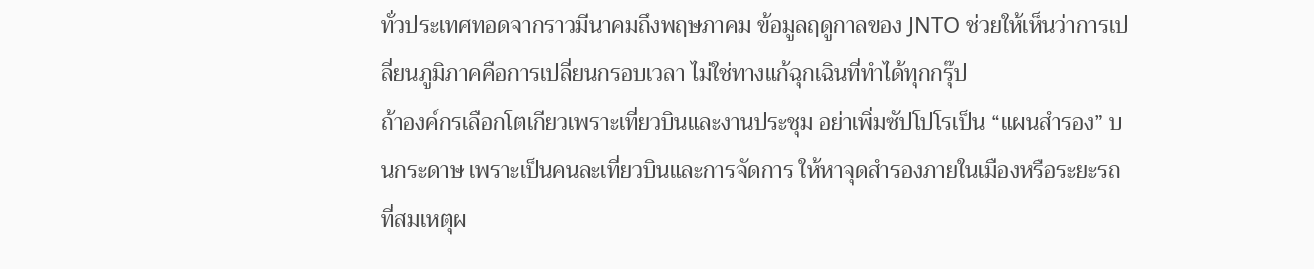ทั่วประเทศทอดจากราวมีนาคมถึงพฤษภาคม ข้อมูลฤดูกาลของ JNTO ช่วยให้เห็นว่าการเปลี่ยนภูมิภาคคือการเปลี่ยนกรอบเวลา ไม่ใช่ทางแก้ฉุกเฉินที่ทำได้ทุกกรุ๊ป
ถ้าองค์กรเลือกโตเกียวเพราะเที่ยวบินและงานประชุม อย่าเพิ่มซัปโปโรเป็น “แผนสำรอง” บนกระดาษ เพราะเป็นคนละเที่ยวบินและการจัดการ ให้หาจุดสำรองภายในเมืองหรือระยะรถที่สมเหตุผ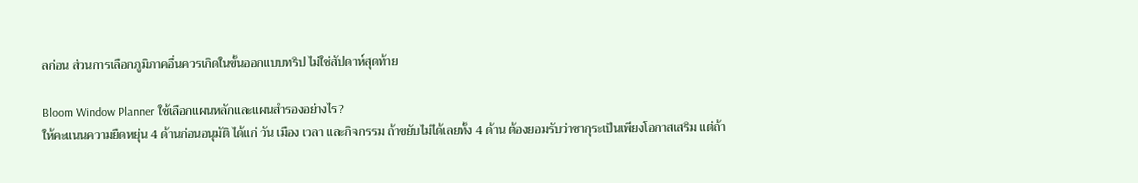ลก่อน ส่วนการเลือกภูมิภาคอื่นควรเกิดในขั้นออกแบบทริป ไม่ใช่สัปดาห์สุดท้าย

Bloom Window Planner ใช้เลือกแผนหลักและแผนสำรองอย่างไร?
ให้คะแนนความยืดหยุ่น 4 ด้านก่อนอนุมัติ ได้แก่ วัน เมือง เวลา และกิจกรรม ถ้าขยับไม่ได้เลยทั้ง 4 ด้าน ต้องยอมรับว่าซากุระเป็นเพียงโอกาสเสริม แต่ถ้า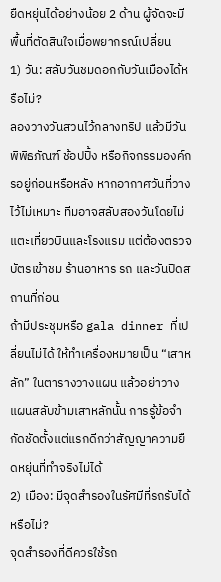ยืดหยุ่นได้อย่างน้อย 2 ด้าน ผู้จัดจะมีพื้นที่ตัดสินใจเมื่อพยากรณ์เปลี่ยน
1) วัน: สลับวันชมดอกกับวันเมืองได้หรือไม่?
ลองวางวันสวนไว้กลางทริป แล้วมีวันพิพิธภัณฑ์ ช้อปปิ้ง หรือกิจกรรมองค์กรอยู่ก่อนหรือหลัง หากอากาศวันที่วางไว้ไม่เหมาะ ทีมอาจสลับสองวันโดยไม่แตะเที่ยวบินและโรงแรม แต่ต้องตรวจบัตรเข้าชม ร้านอาหาร รถ และวันปิดสถานที่ก่อน
ถ้ามีประชุมหรือ gala dinner ที่เปลี่ยนไม่ได้ ให้ทำเครื่องหมายเป็น “เสาหลัก” ในตารางวางแผน แล้วอย่าวางแผนสลับข้ามเสาหลักนั้น การรู้ข้อจำกัดชัดตั้งแต่แรกดีกว่าสัญญาความยืดหยุ่นที่ทำจริงไม่ได้
2) เมือง: มีจุดสำรองในรัศมีที่รถรับได้หรือไม่?
จุดสำรองที่ดีควรใช้รถ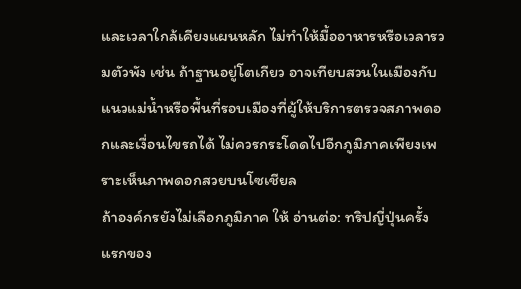และเวลาใกล้เคียงแผนหลัก ไม่ทำให้มื้ออาหารหรือเวลารวมตัวพัง เช่น ถ้าฐานอยู่โตเกียว อาจเทียบสวนในเมืองกับแนวแม่น้ำหรือพื้นที่รอบเมืองที่ผู้ให้บริการตรวจสภาพดอกและเงื่อนไขรถได้ ไม่ควรกระโดดไปอีกภูมิภาคเพียงเพราะเห็นภาพดอกสวยบนโซเชียล
ถ้าองค์กรยังไม่เลือกภูมิภาค ให้ อ่านต่อ: ทริปญี่ปุ่นครั้งแรกของ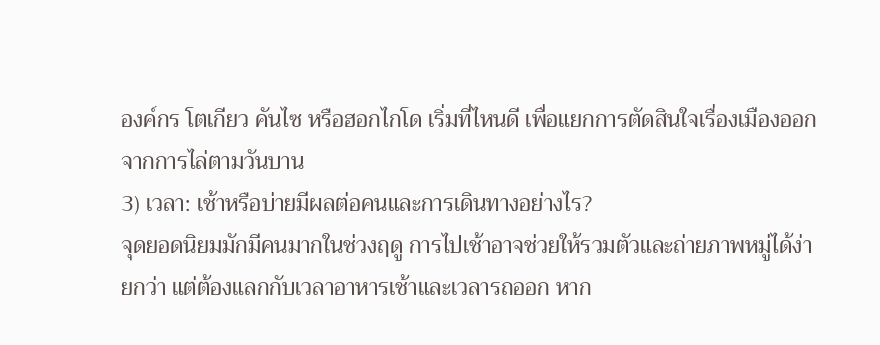องค์กร โตเกียว คันไซ หรือฮอกไกโด เริ่มที่ไหนดี เพื่อแยกการตัดสินใจเรื่องเมืองออกจากการไล่ตามวันบาน
3) เวลา: เช้าหรือบ่ายมีผลต่อคนและการเดินทางอย่างไร?
จุดยอดนิยมมักมีคนมากในช่วงฤดู การไปเช้าอาจช่วยให้รวมตัวและถ่ายภาพหมู่ได้ง่ายกว่า แต่ต้องแลกกับเวลาอาหารเช้าและเวลารถออก หาก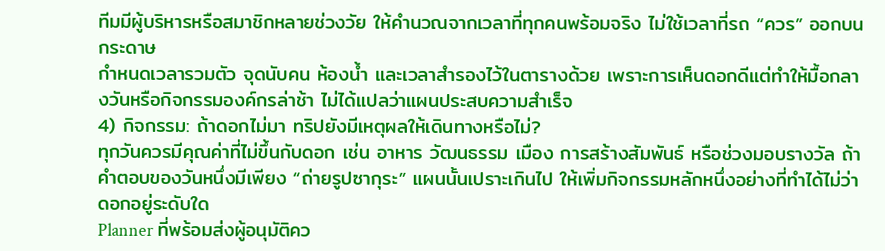ทีมมีผู้บริหารหรือสมาชิกหลายช่วงวัย ให้คำนวณจากเวลาที่ทุกคนพร้อมจริง ไม่ใช้เวลาที่รถ “ควร” ออกบนกระดาษ
กำหนดเวลารวมตัว จุดนับคน ห้องน้ำ และเวลาสำรองไว้ในตารางด้วย เพราะการเห็นดอกดีแต่ทำให้มื้อกลางวันหรือกิจกรรมองค์กรล่าช้า ไม่ได้แปลว่าแผนประสบความสำเร็จ
4) กิจกรรม: ถ้าดอกไม่มา ทริปยังมีเหตุผลให้เดินทางหรือไม่?
ทุกวันควรมีคุณค่าที่ไม่ขึ้นกับดอก เช่น อาหาร วัฒนธรรม เมือง การสร้างสัมพันธ์ หรือช่วงมอบรางวัล ถ้าคำตอบของวันหนึ่งมีเพียง “ถ่ายรูปซากุระ” แผนนั้นเปราะเกินไป ให้เพิ่มกิจกรรมหลักหนึ่งอย่างที่ทำได้ไม่ว่าดอกอยู่ระดับใด
Planner ที่พร้อมส่งผู้อนุมัติคว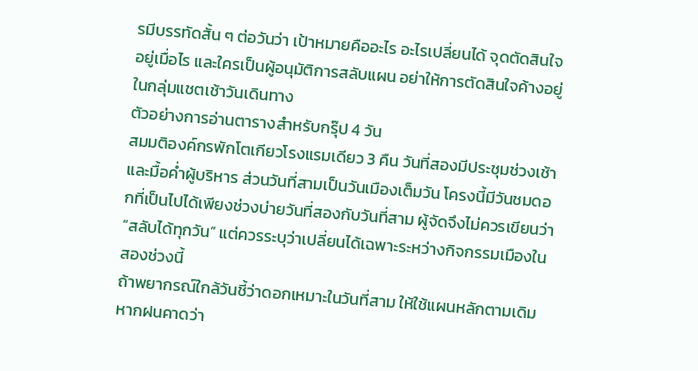รมีบรรทัดสั้น ๆ ต่อวันว่า เป้าหมายคืออะไร อะไรเปลี่ยนได้ จุดตัดสินใจอยู่เมื่อไร และใครเป็นผู้อนุมัติการสลับแผน อย่าให้การตัดสินใจค้างอยู่ในกลุ่มแชตเช้าวันเดินทาง
ตัวอย่างการอ่านตารางสำหรับกรุ๊ป 4 วัน
สมมติองค์กรพักโตเกียวโรงแรมเดียว 3 คืน วันที่สองมีประชุมช่วงเช้าและมื้อค่ำผู้บริหาร ส่วนวันที่สามเป็นวันเมืองเต็มวัน โครงนี้มีวันชมดอกที่เป็นไปได้เพียงช่วงบ่ายวันที่สองกับวันที่สาม ผู้จัดจึงไม่ควรเขียนว่า “สลับได้ทุกวัน” แต่ควรระบุว่าเปลี่ยนได้เฉพาะระหว่างกิจกรรมเมืองในสองช่วงนี้
ถ้าพยากรณ์ใกล้วันชี้ว่าดอกเหมาะในวันที่สาม ให้ใช้แผนหลักตามเดิม หากฝนคาดว่า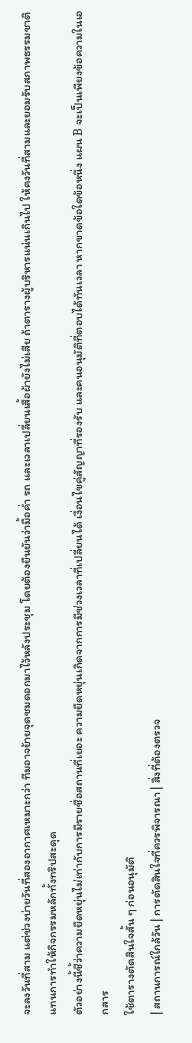จะลงวันที่สาม แต่ช่วงบ่ายวันที่สองอากาศเหมาะกว่า ทีมอาจย้ายจุดชมดอกมาไว้หลังประชุม โดยต้องยืนยันว่ามื้อค่ำ รถ และเวลาเปลี่ยนเสื้อผ้ายังไม่เสีย ถ้าตารางผู้บริหารแน่นเกินไป ให้คงวันที่สามและยอมรับสภาพธรรมชาติ แทนการทำให้กิจกรรมหลักทั้งทริปสะดุด
ตัวอย่างนี้ชี้ว่าความยืดหยุ่นไม่เท่ากับการมีรายชื่อสถานที่เยอะ ความยืดหยุ่นเกิดจากการมีช่วงเวลาที่เปลี่ยนได้ เงื่อนไขคู่สัญญาที่รองรับ และคนอนุมัติที่ตอบได้ทันเวลา หากขาดข้อใดข้อหนึ่ง แผน B จะเป็นเพียงข้อความในเอกสาร
ใช้ตารางตัดสินใจสั้น ๆ ก่อนอนุมัติ
| สถานการณ์ใกล้วัน | การตัดสินใจที่ควรพิจารณา | สิ่งที่ต้องตรวจ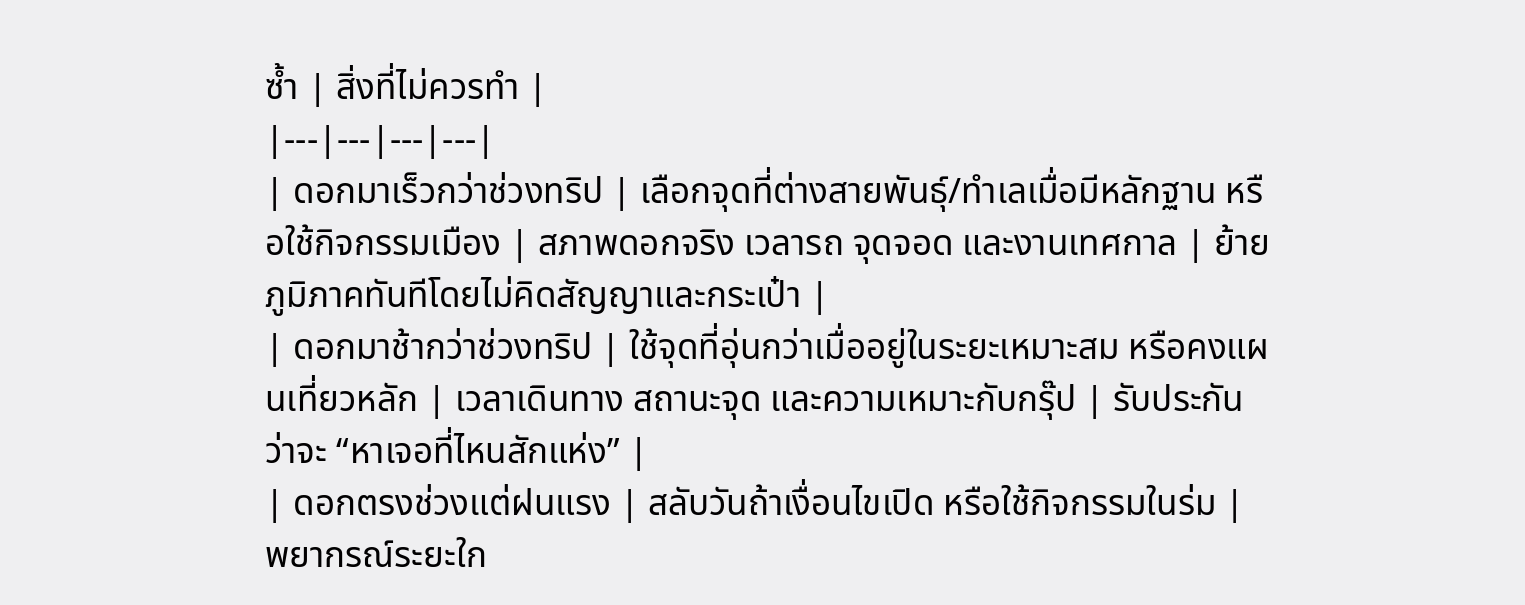ซ้ำ | สิ่งที่ไม่ควรทำ |
|---|---|---|---|
| ดอกมาเร็วกว่าช่วงทริป | เลือกจุดที่ต่างสายพันธุ์/ทำเลเมื่อมีหลักฐาน หรือใช้กิจกรรมเมือง | สภาพดอกจริง เวลารถ จุดจอด และงานเทศกาล | ย้ายภูมิภาคทันทีโดยไม่คิดสัญญาและกระเป๋า |
| ดอกมาช้ากว่าช่วงทริป | ใช้จุดที่อุ่นกว่าเมื่ออยู่ในระยะเหมาะสม หรือคงแผนเที่ยวหลัก | เวลาเดินทาง สถานะจุด และความเหมาะกับกรุ๊ป | รับประกันว่าจะ “หาเจอที่ไหนสักแห่ง” |
| ดอกตรงช่วงแต่ฝนแรง | สลับวันถ้าเงื่อนไขเปิด หรือใช้กิจกรรมในร่ม | พยากรณ์ระยะใก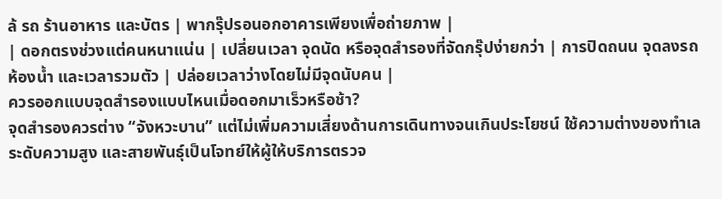ล้ รถ ร้านอาหาร และบัตร | พากรุ๊ปรอนอกอาคารเพียงเพื่อถ่ายภาพ |
| ดอกตรงช่วงแต่คนหนาแน่น | เปลี่ยนเวลา จุดนัด หรือจุดสำรองที่จัดกรุ๊ปง่ายกว่า | การปิดถนน จุดลงรถ ห้องน้ำ และเวลารวมตัว | ปล่อยเวลาว่างโดยไม่มีจุดนับคน |
ควรออกแบบจุดสำรองแบบไหนเมื่อดอกมาเร็วหรือช้า?
จุดสำรองควรต่าง “จังหวะบาน” แต่ไม่เพิ่มความเสี่ยงด้านการเดินทางจนเกินประโยชน์ ใช้ความต่างของทำเล ระดับความสูง และสายพันธุ์เป็นโจทย์ให้ผู้ให้บริการตรวจ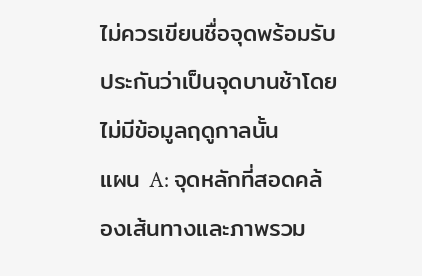ไม่ควรเขียนชื่อจุดพร้อมรับประกันว่าเป็นจุดบานช้าโดยไม่มีข้อมูลฤดูกาลนั้น
แผน A: จุดหลักที่สอดคล้องเส้นทางและภาพรวม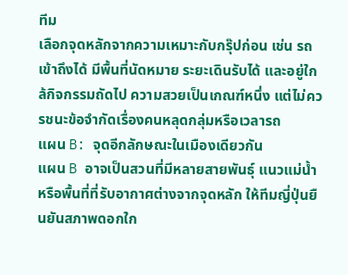ทีม
เลือกจุดหลักจากความเหมาะกับกรุ๊ปก่อน เช่น รถเข้าถึงได้ มีพื้นที่นัดหมาย ระยะเดินรับได้ และอยู่ใกล้กิจกรรมถัดไป ความสวยเป็นเกณฑ์หนึ่ง แต่ไม่ควรชนะข้อจำกัดเรื่องคนหลุดกลุ่มหรือเวลารถ
แผน B: จุดอีกลักษณะในเมืองเดียวกัน
แผน B อาจเป็นสวนที่มีหลายสายพันธุ์ แนวแม่น้ำ หรือพื้นที่ที่รับอากาศต่างจากจุดหลัก ให้ทีมญี่ปุ่นยืนยันสภาพดอกใก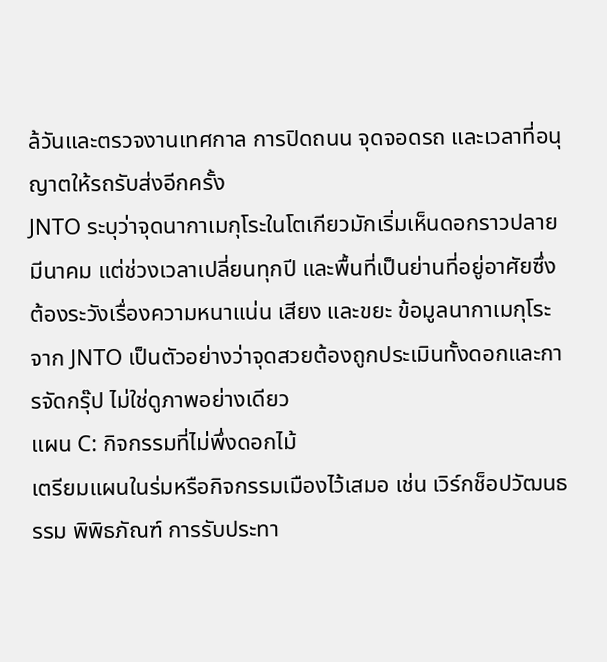ล้วันและตรวจงานเทศกาล การปิดถนน จุดจอดรถ และเวลาที่อนุญาตให้รถรับส่งอีกครั้ง
JNTO ระบุว่าจุดนากาเมกุโระในโตเกียวมักเริ่มเห็นดอกราวปลายมีนาคม แต่ช่วงเวลาเปลี่ยนทุกปี และพื้นที่เป็นย่านที่อยู่อาศัยซึ่งต้องระวังเรื่องความหนาแน่น เสียง และขยะ ข้อมูลนากาเมกุโระจาก JNTO เป็นตัวอย่างว่าจุดสวยต้องถูกประเมินทั้งดอกและการจัดกรุ๊ป ไม่ใช่ดูภาพอย่างเดียว
แผน C: กิจกรรมที่ไม่พึ่งดอกไม้
เตรียมแผนในร่มหรือกิจกรรมเมืองไว้เสมอ เช่น เวิร์กช็อปวัฒนธรรม พิพิธภัณฑ์ การรับประทา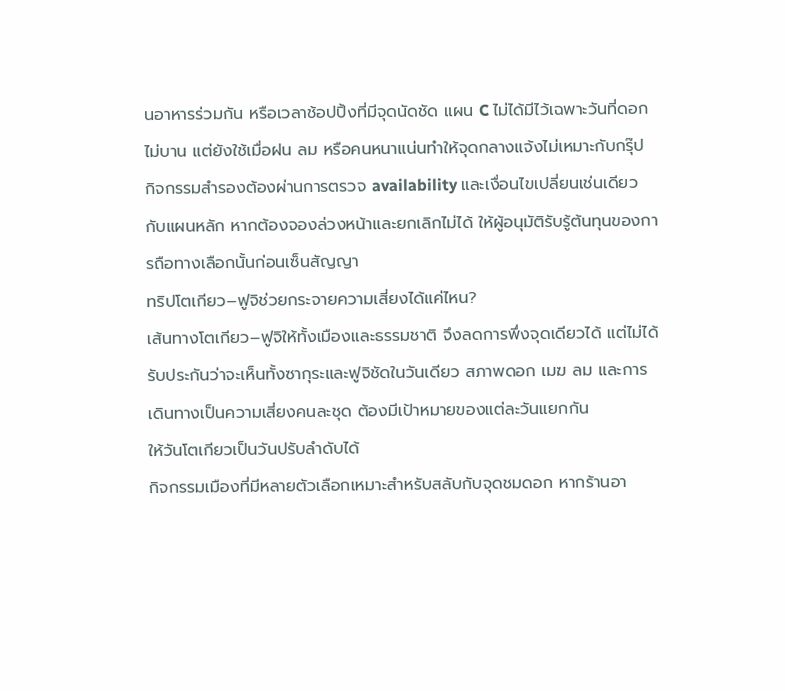นอาหารร่วมกัน หรือเวลาช้อปปิ้งที่มีจุดนัดชัด แผน C ไม่ได้มีไว้เฉพาะวันที่ดอกไม่บาน แต่ยังใช้เมื่อฝน ลม หรือคนหนาแน่นทำให้จุดกลางแจ้งไม่เหมาะกับกรุ๊ป
กิจกรรมสำรองต้องผ่านการตรวจ availability และเงื่อนไขเปลี่ยนเช่นเดียวกับแผนหลัก หากต้องจองล่วงหน้าและยกเลิกไม่ได้ ให้ผู้อนุมัติรับรู้ต้นทุนของการถือทางเลือกนั้นก่อนเซ็นสัญญา
ทริปโตเกียว–ฟูจิช่วยกระจายความเสี่ยงได้แค่ไหน?
เส้นทางโตเกียว–ฟูจิให้ทั้งเมืองและธรรมชาติ จึงลดการพึ่งจุดเดียวได้ แต่ไม่ได้รับประกันว่าจะเห็นทั้งซากุระและฟูจิชัดในวันเดียว สภาพดอก เมฆ ลม และการเดินทางเป็นความเสี่ยงคนละชุด ต้องมีเป้าหมายของแต่ละวันแยกกัน
ให้วันโตเกียวเป็นวันปรับลำดับได้
กิจกรรมเมืองที่มีหลายตัวเลือกเหมาะสำหรับสลับกับจุดชมดอก หากร้านอา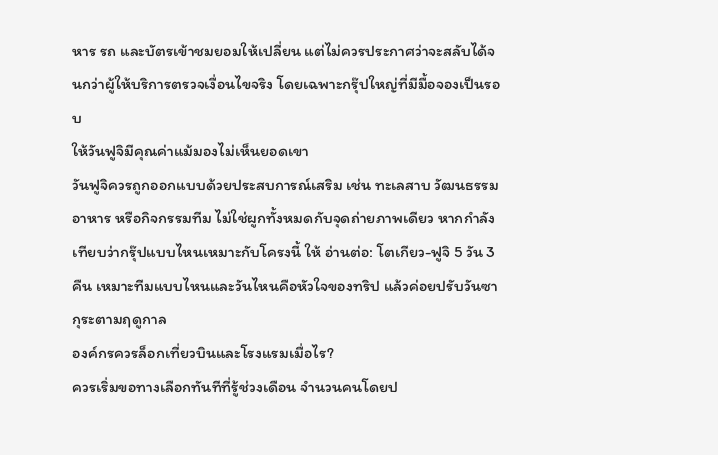หาร รถ และบัตรเข้าชมยอมให้เปลี่ยน แต่ไม่ควรประกาศว่าจะสลับได้จนกว่าผู้ให้บริการตรวจเงื่อนไขจริง โดยเฉพาะกรุ๊ปใหญ่ที่มีมื้อจองเป็นรอบ
ให้วันฟูจิมีคุณค่าแม้มองไม่เห็นยอดเขา
วันฟูจิควรถูกออกแบบด้วยประสบการณ์เสริม เช่น ทะเลสาบ วัฒนธรรม อาหาร หรือกิจกรรมทีม ไม่ใช่ผูกทั้งหมดกับจุดถ่ายภาพเดียว หากกำลังเทียบว่ากรุ๊ปแบบไหนเหมาะกับโครงนี้ ให้ อ่านต่อ: โตเกียว-ฟูจิ 5 วัน 3 คืน เหมาะทีมแบบไหนและวันไหนคือหัวใจของทริป แล้วค่อยปรับวันซากุระตามฤดูกาล
องค์กรควรล็อกเที่ยวบินและโรงแรมเมื่อไร?
ควรเริ่มขอทางเลือกทันทีที่รู้ช่วงเดือน จำนวนคนโดยป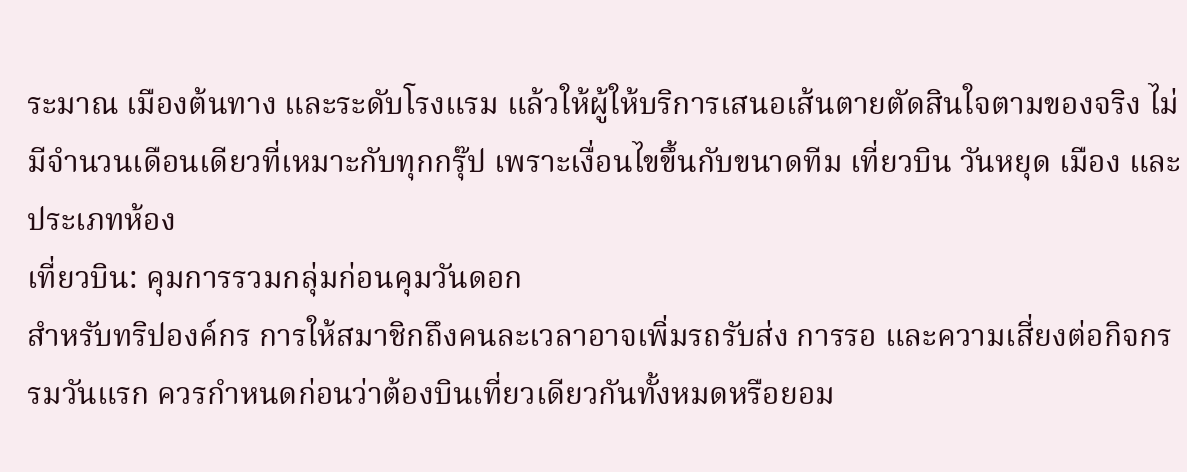ระมาณ เมืองต้นทาง และระดับโรงแรม แล้วให้ผู้ให้บริการเสนอเส้นตายตัดสินใจตามของจริง ไม่มีจำนวนเดือนเดียวที่เหมาะกับทุกกรุ๊ป เพราะเงื่อนไขขึ้นกับขนาดทีม เที่ยวบิน วันหยุด เมือง และประเภทห้อง
เที่ยวบิน: คุมการรวมกลุ่มก่อนคุมวันดอก
สำหรับทริปองค์กร การให้สมาชิกถึงคนละเวลาอาจเพิ่มรถรับส่ง การรอ และความเสี่ยงต่อกิจกรรมวันแรก ควรกำหนดก่อนว่าต้องบินเที่ยวเดียวกันทั้งหมดหรือยอม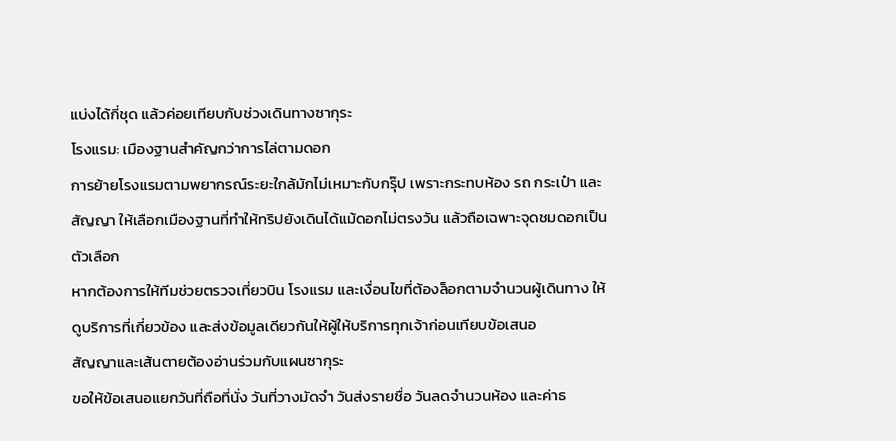แบ่งได้กี่ชุด แล้วค่อยเทียบกับช่วงเดินทางซากุระ
โรงแรม: เมืองฐานสำคัญกว่าการไล่ตามดอก
การย้ายโรงแรมตามพยากรณ์ระยะใกล้มักไม่เหมาะกับกรุ๊ป เพราะกระทบห้อง รถ กระเป๋า และสัญญา ให้เลือกเมืองฐานที่ทำให้ทริปยังเดินได้แม้ดอกไม่ตรงวัน แล้วถือเฉพาะจุดชมดอกเป็นตัวเลือก
หากต้องการให้ทีมช่วยตรวจเที่ยวบิน โรงแรม และเงื่อนไขที่ต้องล็อกตามจำนวนผู้เดินทาง ให้ ดูบริการที่เกี่ยวข้อง และส่งข้อมูลเดียวกันให้ผู้ให้บริการทุกเจ้าก่อนเทียบข้อเสนอ
สัญญาและเส้นตายต้องอ่านร่วมกับแผนซากุระ
ขอให้ข้อเสนอแยกวันที่ถือที่นั่ง วันที่วางมัดจำ วันส่งรายชื่อ วันลดจำนวนห้อง และค่าธ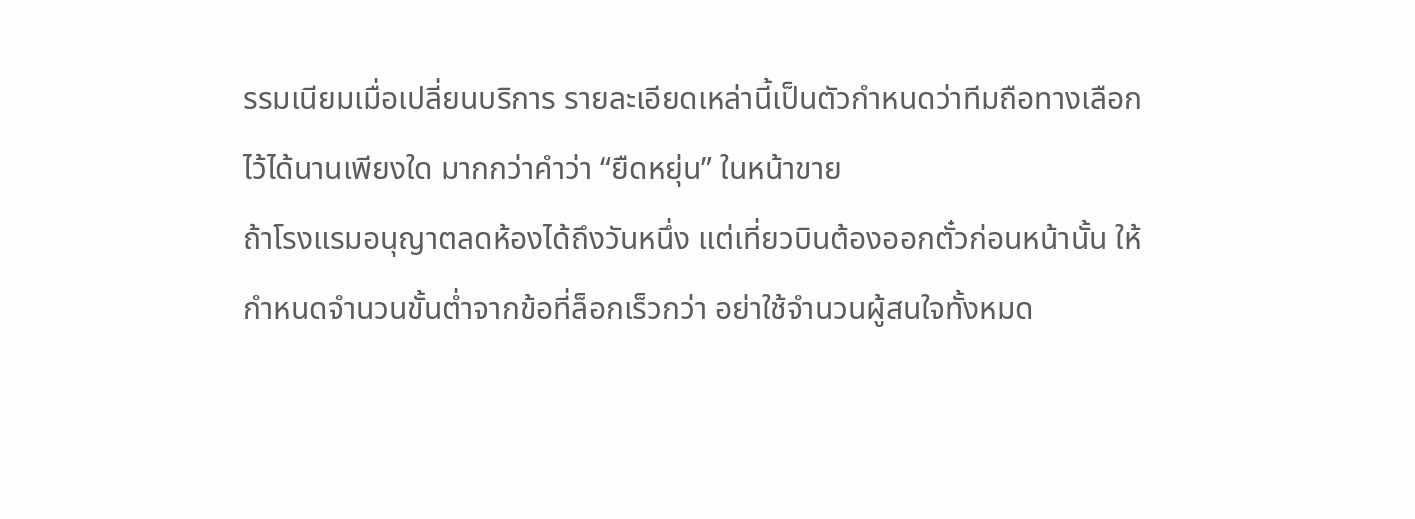รรมเนียมเมื่อเปลี่ยนบริการ รายละเอียดเหล่านี้เป็นตัวกำหนดว่าทีมถือทางเลือกไว้ได้นานเพียงใด มากกว่าคำว่า “ยืดหยุ่น” ในหน้าขาย
ถ้าโรงแรมอนุญาตลดห้องได้ถึงวันหนึ่ง แต่เที่ยวบินต้องออกตั๋วก่อนหน้านั้น ให้กำหนดจำนวนขั้นต่ำจากข้อที่ล็อกเร็วกว่า อย่าใช้จำนวนผู้สนใจทั้งหมด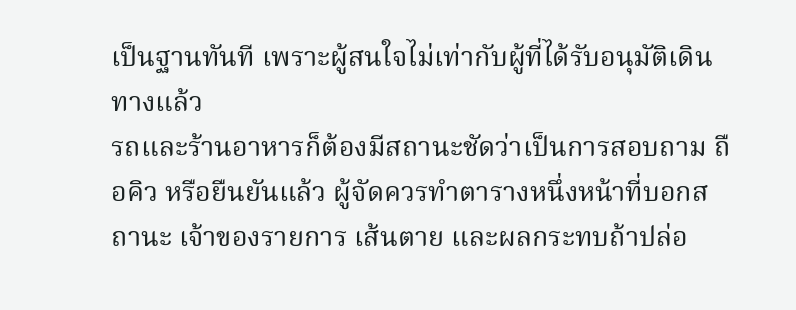เป็นฐานทันที เพราะผู้สนใจไม่เท่ากับผู้ที่ได้รับอนุมัติเดินทางแล้ว
รถและร้านอาหารก็ต้องมีสถานะชัดว่าเป็นการสอบถาม ถือคิว หรือยืนยันแล้ว ผู้จัดควรทำตารางหนึ่งหน้าที่บอกสถานะ เจ้าของรายการ เส้นตาย และผลกระทบถ้าปล่อ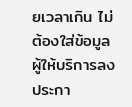ยเวลาเกิน ไม่ต้องใส่ข้อมูลผู้ให้บริการลงประกา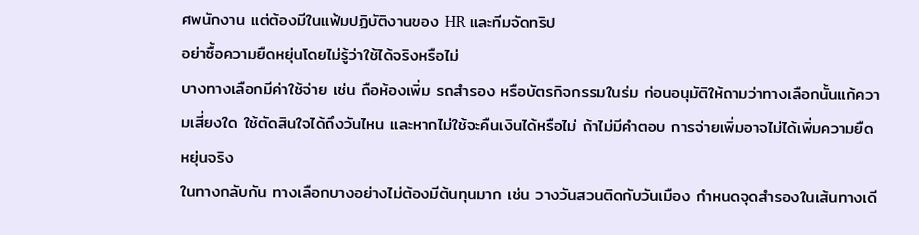ศพนักงาน แต่ต้องมีในแฟ้มปฏิบัติงานของ HR และทีมจัดทริป
อย่าซื้อความยืดหยุ่นโดยไม่รู้ว่าใช้ได้จริงหรือไม่
บางทางเลือกมีค่าใช้จ่าย เช่น ถือห้องเพิ่ม รถสำรอง หรือบัตรกิจกรรมในร่ม ก่อนอนุมัติให้ถามว่าทางเลือกนั้นแก้ความเสี่ยงใด ใช้ตัดสินใจได้ถึงวันไหน และหากไม่ใช้จะคืนเงินได้หรือไม่ ถ้าไม่มีคำตอบ การจ่ายเพิ่มอาจไม่ได้เพิ่มความยืดหยุ่นจริง
ในทางกลับกัน ทางเลือกบางอย่างไม่ต้องมีต้นทุนมาก เช่น วางวันสวนติดกับวันเมือง กำหนดจุดสำรองในเส้นทางเดี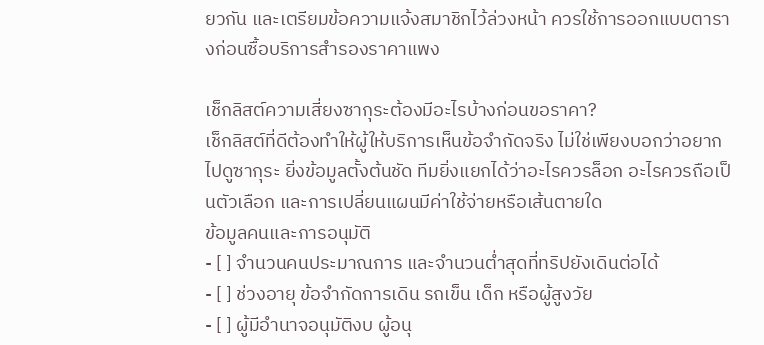ยวกัน และเตรียมข้อความแจ้งสมาชิกไว้ล่วงหน้า ควรใช้การออกแบบตารางก่อนซื้อบริการสำรองราคาแพง

เช็กลิสต์ความเสี่ยงซากุระต้องมีอะไรบ้างก่อนขอราคา?
เช็กลิสต์ที่ดีต้องทำให้ผู้ให้บริการเห็นข้อจำกัดจริง ไม่ใช่เพียงบอกว่าอยากไปดูซากุระ ยิ่งข้อมูลตั้งต้นชัด ทีมยิ่งแยกได้ว่าอะไรควรล็อก อะไรควรถือเป็นตัวเลือก และการเปลี่ยนแผนมีค่าใช้จ่ายหรือเส้นตายใด
ข้อมูลคนและการอนุมัติ
- [ ] จำนวนคนประมาณการ และจำนวนต่ำสุดที่ทริปยังเดินต่อได้
- [ ] ช่วงอายุ ข้อจำกัดการเดิน รถเข็น เด็ก หรือผู้สูงวัย
- [ ] ผู้มีอำนาจอนุมัติงบ ผู้อนุ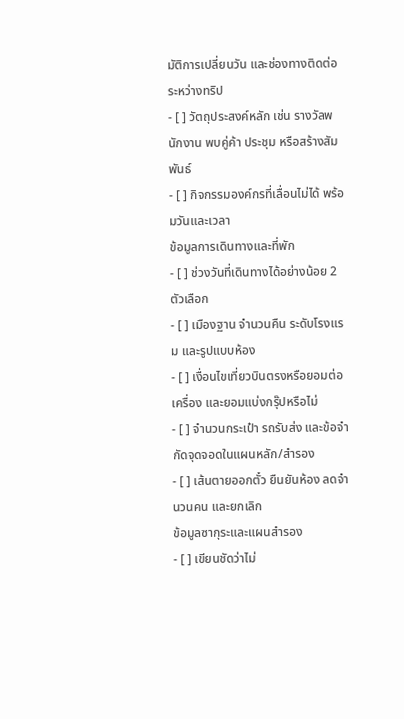มัติการเปลี่ยนวัน และช่องทางติดต่อระหว่างทริป
- [ ] วัตถุประสงค์หลัก เช่น รางวัลพนักงาน พบคู่ค้า ประชุม หรือสร้างสัมพันธ์
- [ ] กิจกรรมองค์กรที่เลื่อนไม่ได้ พร้อมวันและเวลา
ข้อมูลการเดินทางและที่พัก
- [ ] ช่วงวันที่เดินทางได้อย่างน้อย 2 ตัวเลือก
- [ ] เมืองฐาน จำนวนคืน ระดับโรงแรม และรูปแบบห้อง
- [ ] เงื่อนไขเที่ยวบินตรงหรือยอมต่อเครื่อง และยอมแบ่งกรุ๊ปหรือไม่
- [ ] จำนวนกระเป๋า รถรับส่ง และข้อจำกัดจุดจอดในแผนหลัก/สำรอง
- [ ] เส้นตายออกตั๋ว ยืนยันห้อง ลดจำนวนคน และยกเลิก
ข้อมูลซากุระและแผนสำรอง
- [ ] เขียนชัดว่าไม่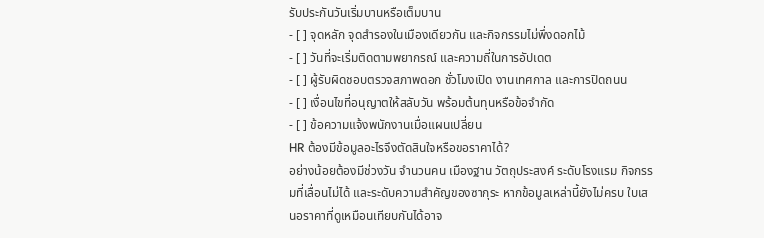รับประกันวันเริ่มบานหรือเต็มบาน
- [ ] จุดหลัก จุดสำรองในเมืองเดียวกัน และกิจกรรมไม่พึ่งดอกไม้
- [ ] วันที่จะเริ่มติดตามพยากรณ์ และความถี่ในการอัปเดต
- [ ] ผู้รับผิดชอบตรวจสภาพดอก ชั่วโมงเปิด งานเทศกาล และการปิดถนน
- [ ] เงื่อนไขที่อนุญาตให้สลับวัน พร้อมต้นทุนหรือข้อจำกัด
- [ ] ข้อความแจ้งพนักงานเมื่อแผนเปลี่ยน
HR ต้องมีข้อมูลอะไรจึงตัดสินใจหรือขอราคาได้?
อย่างน้อยต้องมีช่วงวัน จำนวนคน เมืองฐาน วัตถุประสงค์ ระดับโรงแรม กิจกรรมที่เลื่อนไม่ได้ และระดับความสำคัญของซากุระ หากข้อมูลเหล่านี้ยังไม่ครบ ใบเสนอราคาที่ดูเหมือนเทียบกันได้อาจ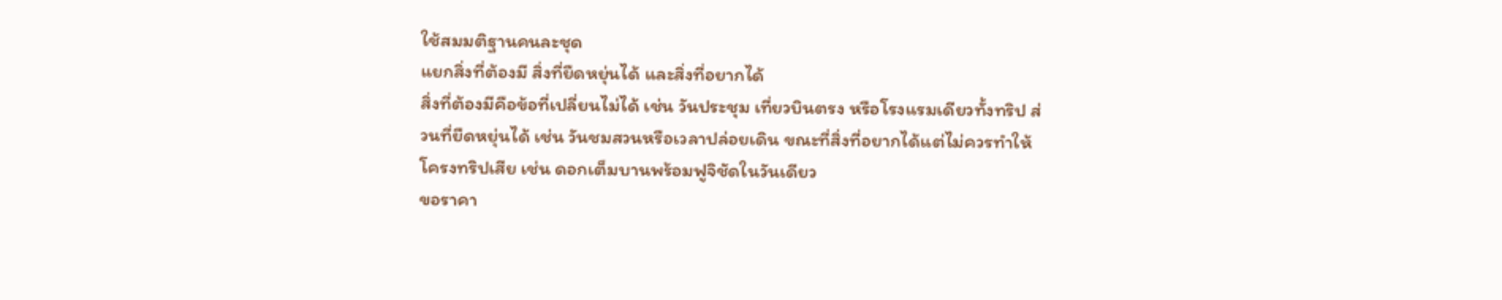ใช้สมมติฐานคนละชุด
แยกสิ่งที่ต้องมี สิ่งที่ยืดหยุ่นได้ และสิ่งที่อยากได้
สิ่งที่ต้องมีคือข้อที่เปลี่ยนไม่ได้ เช่น วันประชุม เที่ยวบินตรง หรือโรงแรมเดียวทั้งทริป ส่วนที่ยืดหยุ่นได้ เช่น วันชมสวนหรือเวลาปล่อยเดิน ขณะที่สิ่งที่อยากได้แต่ไม่ควรทำให้โครงทริปเสีย เช่น ดอกเต็มบานพร้อมฟูจิชัดในวันเดียว
ขอราคา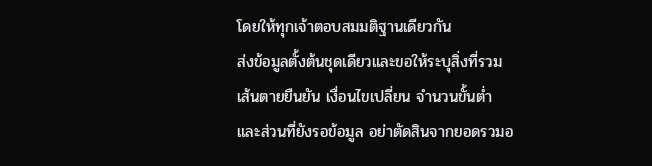โดยให้ทุกเจ้าตอบสมมติฐานเดียวกัน
ส่งข้อมูลตั้งต้นชุดเดียวและขอให้ระบุสิ่งที่รวม เส้นตายยืนยัน เงื่อนไขเปลี่ยน จำนวนขั้นต่ำ และส่วนที่ยังรอข้อมูล อย่าตัดสินจากยอดรวมอ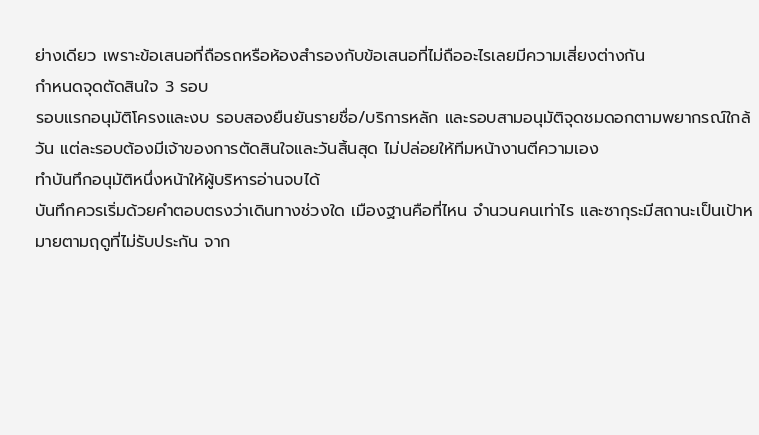ย่างเดียว เพราะข้อเสนอที่ถือรถหรือห้องสำรองกับข้อเสนอที่ไม่ถืออะไรเลยมีความเสี่ยงต่างกัน
กำหนดจุดตัดสินใจ 3 รอบ
รอบแรกอนุมัติโครงและงบ รอบสองยืนยันรายชื่อ/บริการหลัก และรอบสามอนุมัติจุดชมดอกตามพยากรณ์ใกล้วัน แต่ละรอบต้องมีเจ้าของการตัดสินใจและวันสิ้นสุด ไม่ปล่อยให้ทีมหน้างานตีความเอง
ทำบันทึกอนุมัติหนึ่งหน้าให้ผู้บริหารอ่านจบได้
บันทึกควรเริ่มด้วยคำตอบตรงว่าเดินทางช่วงใด เมืองฐานคือที่ไหน จำนวนคนเท่าไร และซากุระมีสถานะเป็นเป้าหมายตามฤดูที่ไม่รับประกัน จาก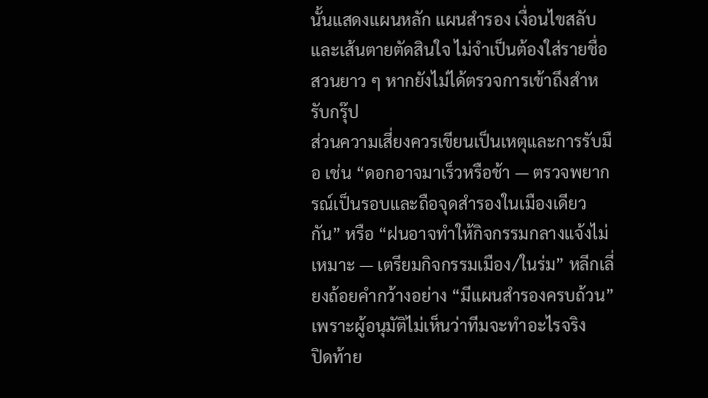นั้นแสดงแผนหลัก แผนสำรอง เงื่อนไขสลับ และเส้นตายตัดสินใจ ไม่จำเป็นต้องใส่รายชื่อสวนยาว ๆ หากยังไม่ได้ตรวจการเข้าถึงสำหรับกรุ๊ป
ส่วนความเสี่ยงควรเขียนเป็นเหตุและการรับมือ เช่น “ดอกอาจมาเร็วหรือช้า — ตรวจพยากรณ์เป็นรอบและถือจุดสำรองในเมืองเดียวกัน” หรือ “ฝนอาจทำให้กิจกรรมกลางแจ้งไม่เหมาะ — เตรียมกิจกรรมเมือง/ในร่ม” หลีกเลี่ยงถ้อยคำกว้างอย่าง “มีแผนสำรองครบถ้วน” เพราะผู้อนุมัติไม่เห็นว่าทีมจะทำอะไรจริง
ปิดท้าย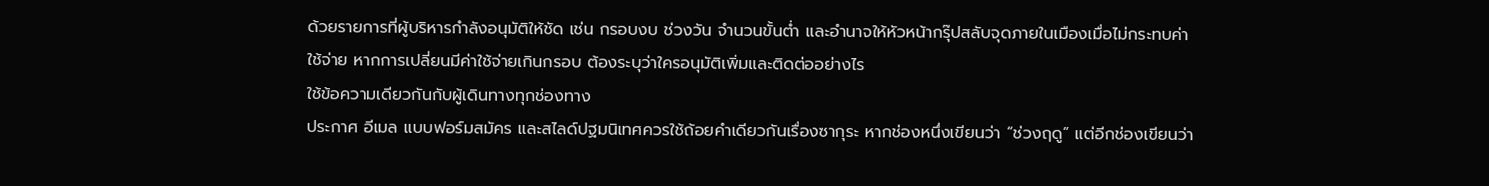ด้วยรายการที่ผู้บริหารกำลังอนุมัติให้ชัด เช่น กรอบงบ ช่วงวัน จำนวนขั้นต่ำ และอำนาจให้หัวหน้ากรุ๊ปสลับจุดภายในเมืองเมื่อไม่กระทบค่าใช้จ่าย หากการเปลี่ยนมีค่าใช้จ่ายเกินกรอบ ต้องระบุว่าใครอนุมัติเพิ่มและติดต่ออย่างไร
ใช้ข้อความเดียวกันกับผู้เดินทางทุกช่องทาง
ประกาศ อีเมล แบบฟอร์มสมัคร และสไลด์ปฐมนิเทศควรใช้ถ้อยคำเดียวกันเรื่องซากุระ หากช่องหนึ่งเขียนว่า “ช่วงฤดู” แต่อีกช่องเขียนว่า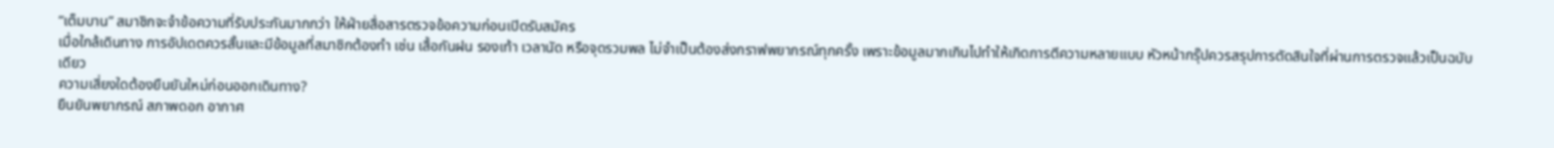“เต็มบาน” สมาชิกจะจำข้อความที่รับประกันมากกว่า ให้ฝ่ายสื่อสารตรวจข้อความก่อนเปิดรับสมัคร
เมื่อใกล้เดินทาง การอัปเดตควรสั้นและมีข้อมูลที่สมาชิกต้องทำ เช่น เสื้อกันฝน รองเท้า เวลานัด หรือจุดรวมพล ไม่จำเป็นต้องส่งกราฟพยากรณ์ทุกครั้ง เพราะข้อมูลมากเกินไปทำให้เกิดการตีความหลายแบบ หัวหน้ากรุ๊ปควรสรุปการตัดสินใจที่ผ่านการตรวจแล้วเป็นฉบับเดียว
ความเสี่ยงใดต้องยืนยันใหม่ก่อนออกเดินทาง?
ยืนยันพยากรณ์ สภาพดอก อากาศ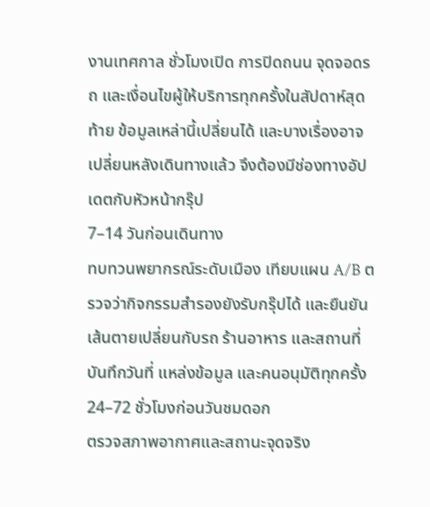งานเทศกาล ชั่วโมงเปิด การปิดถนน จุดจอดรถ และเงื่อนไขผู้ให้บริการทุกครั้งในสัปดาห์สุดท้าย ข้อมูลเหล่านี้เปลี่ยนได้ และบางเรื่องอาจเปลี่ยนหลังเดินทางแล้ว จึงต้องมีช่องทางอัปเดตกับหัวหน้ากรุ๊ป
7–14 วันก่อนเดินทาง
ทบทวนพยากรณ์ระดับเมือง เทียบแผน A/B ตรวจว่ากิจกรรมสำรองยังรับกรุ๊ปได้ และยืนยันเส้นตายเปลี่ยนกับรถ ร้านอาหาร และสถานที่ บันทึกวันที่ แหล่งข้อมูล และคนอนุมัติทุกครั้ง
24–72 ชั่วโมงก่อนวันชมดอก
ตรวจสภาพอากาศและสถานะจุดจริง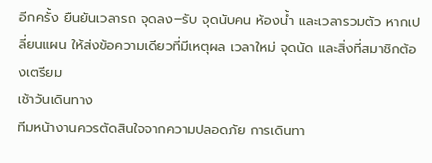อีกครั้ง ยืนยันเวลารถ จุดลง–รับ จุดนับคน ห้องน้ำ และเวลารวมตัว หากเปลี่ยนแผน ให้ส่งข้อความเดียวที่มีเหตุผล เวลาใหม่ จุดนัด และสิ่งที่สมาชิกต้องเตรียม
เช้าวันเดินทาง
ทีมหน้างานควรตัดสินใจจากความปลอดภัย การเดินทา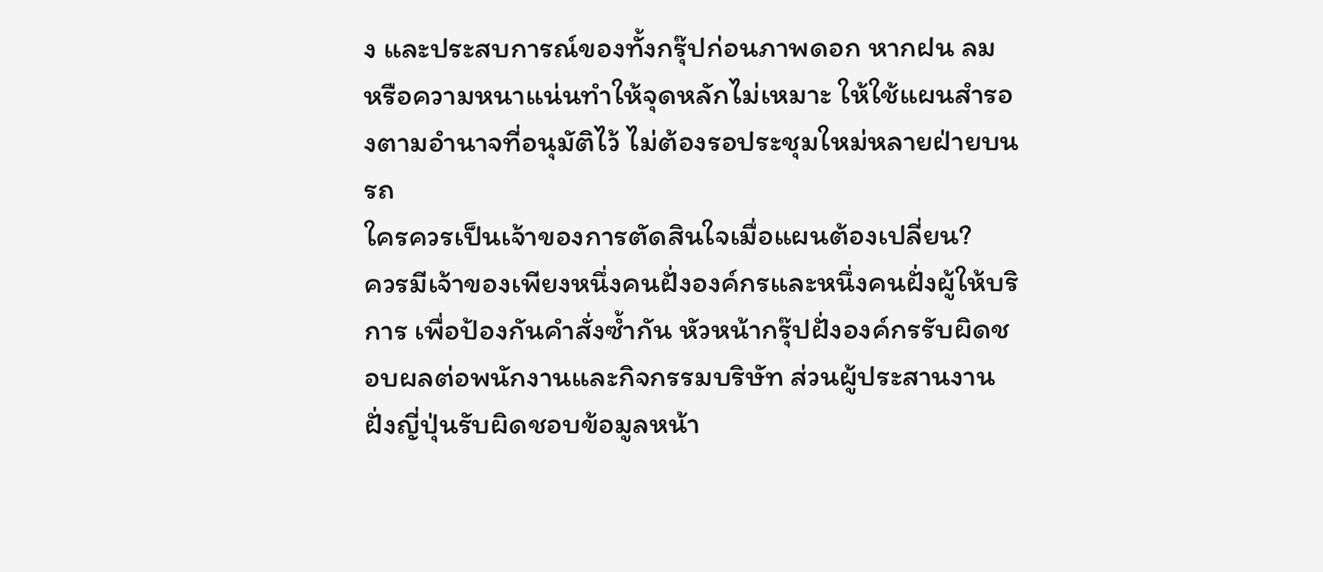ง และประสบการณ์ของทั้งกรุ๊ปก่อนภาพดอก หากฝน ลม หรือความหนาแน่นทำให้จุดหลักไม่เหมาะ ให้ใช้แผนสำรองตามอำนาจที่อนุมัติไว้ ไม่ต้องรอประชุมใหม่หลายฝ่ายบนรถ
ใครควรเป็นเจ้าของการตัดสินใจเมื่อแผนต้องเปลี่ยน?
ควรมีเจ้าของเพียงหนึ่งคนฝั่งองค์กรและหนึ่งคนฝั่งผู้ให้บริการ เพื่อป้องกันคำสั่งซ้ำกัน หัวหน้ากรุ๊ปฝั่งองค์กรรับผิดชอบผลต่อพนักงานและกิจกรรมบริษัท ส่วนผู้ประสานงานฝั่งญี่ปุ่นรับผิดชอบข้อมูลหน้า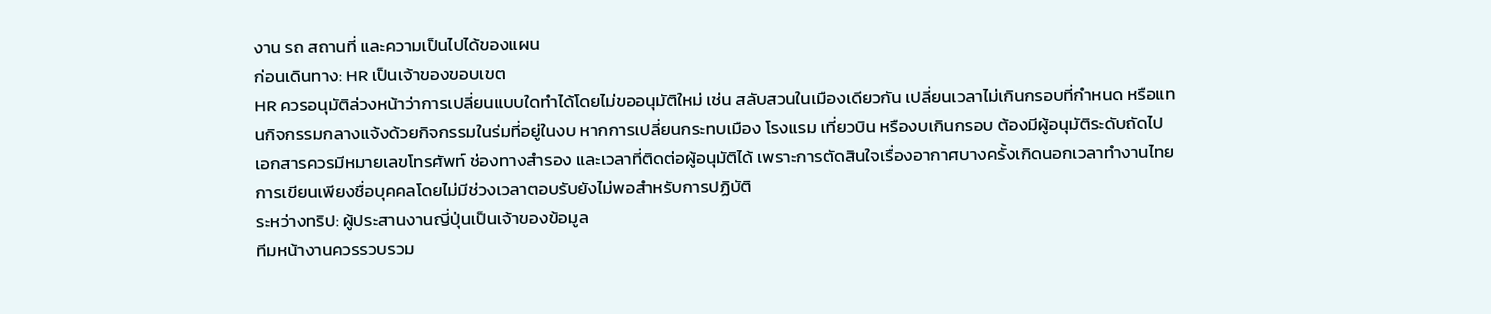งาน รถ สถานที่ และความเป็นไปได้ของแผน
ก่อนเดินทาง: HR เป็นเจ้าของขอบเขต
HR ควรอนุมัติล่วงหน้าว่าการเปลี่ยนแบบใดทำได้โดยไม่ขออนุมัติใหม่ เช่น สลับสวนในเมืองเดียวกัน เปลี่ยนเวลาไม่เกินกรอบที่กำหนด หรือแทนกิจกรรมกลางแจ้งด้วยกิจกรรมในร่มที่อยู่ในงบ หากการเปลี่ยนกระทบเมือง โรงแรม เที่ยวบิน หรืองบเกินกรอบ ต้องมีผู้อนุมัติระดับถัดไป
เอกสารควรมีหมายเลขโทรศัพท์ ช่องทางสำรอง และเวลาที่ติดต่อผู้อนุมัติได้ เพราะการตัดสินใจเรื่องอากาศบางครั้งเกิดนอกเวลาทำงานไทย การเขียนเพียงชื่อบุคคลโดยไม่มีช่วงเวลาตอบรับยังไม่พอสำหรับการปฏิบัติ
ระหว่างทริป: ผู้ประสานงานญี่ปุ่นเป็นเจ้าของข้อมูล
ทีมหน้างานควรรวบรวม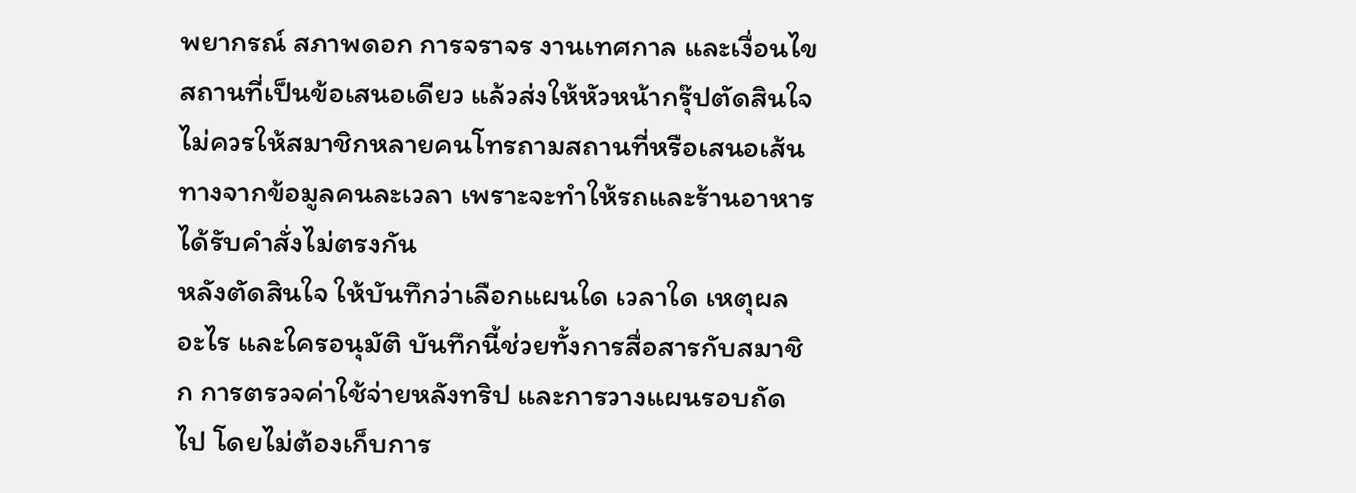พยากรณ์ สภาพดอก การจราจร งานเทศกาล และเงื่อนไขสถานที่เป็นข้อเสนอเดียว แล้วส่งให้หัวหน้ากรุ๊ปตัดสินใจ ไม่ควรให้สมาชิกหลายคนโทรถามสถานที่หรือเสนอเส้นทางจากข้อมูลคนละเวลา เพราะจะทำให้รถและร้านอาหารได้รับคำสั่งไม่ตรงกัน
หลังตัดสินใจ ให้บันทึกว่าเลือกแผนใด เวลาใด เหตุผลอะไร และใครอนุมัติ บันทึกนี้ช่วยทั้งการสื่อสารกับสมาชิก การตรวจค่าใช้จ่ายหลังทริป และการวางแผนรอบถัดไป โดยไม่ต้องเก็บการ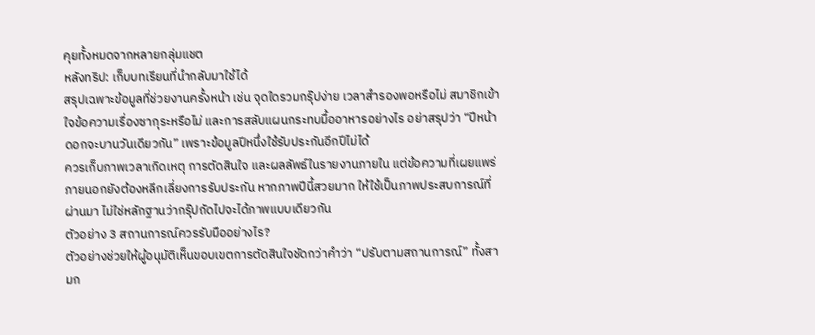คุยทั้งหมดจากหลายกลุ่มแชต
หลังทริป: เก็บบทเรียนที่นำกลับมาใช้ได้
สรุปเฉพาะข้อมูลที่ช่วยงานครั้งหน้า เช่น จุดใดรวมกรุ๊ปง่าย เวลาสำรองพอหรือไม่ สมาชิกเข้าใจข้อความเรื่องซากุระหรือไม่ และการสลับแผนกระทบมื้ออาหารอย่างไร อย่าสรุปว่า “ปีหน้าดอกจะบานวันเดียวกัน” เพราะข้อมูลปีหนึ่งใช้รับประกันอีกปีไม่ได้
ควรเก็บภาพเวลาเกิดเหตุ การตัดสินใจ และผลลัพธ์ในรายงานภายใน แต่ข้อความที่เผยแพร่ภายนอกยังต้องหลีกเลี่ยงการรับประกัน หากภาพปีนี้สวยมาก ให้ใช้เป็นภาพประสบการณ์ที่ผ่านมา ไม่ใช่หลักฐานว่ากรุ๊ปถัดไปจะได้ภาพแบบเดียวกัน
ตัวอย่าง 3 สถานการณ์ควรรับมืออย่างไร?
ตัวอย่างช่วยให้ผู้อนุมัติเห็นขอบเขตการตัดสินใจชัดกว่าคำว่า “ปรับตามสถานการณ์” ทั้งสามก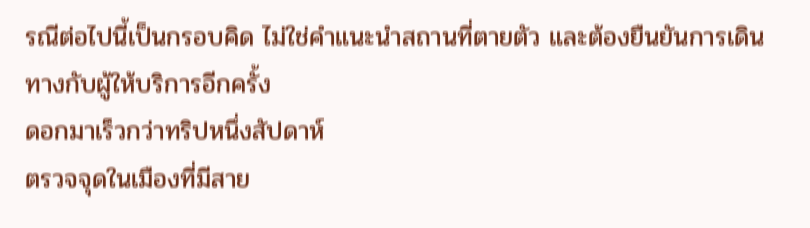รณีต่อไปนี้เป็นกรอบคิด ไม่ใช่คำแนะนำสถานที่ตายตัว และต้องยืนยันการเดินทางกับผู้ให้บริการอีกครั้ง
ดอกมาเร็วกว่าทริปหนึ่งสัปดาห์
ตรวจจุดในเมืองที่มีสาย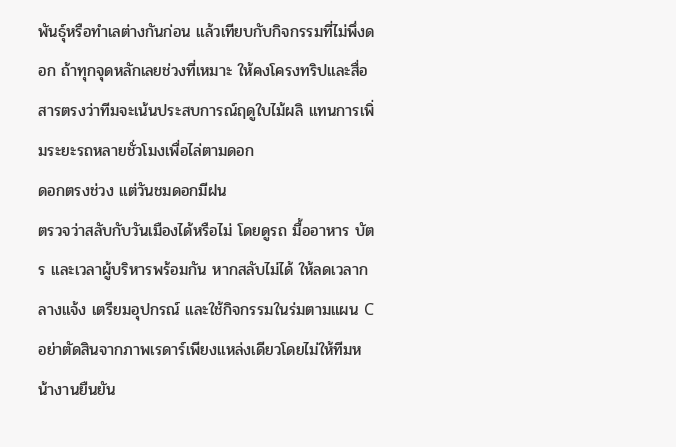พันธุ์หรือทำเลต่างกันก่อน แล้วเทียบกับกิจกรรมที่ไม่พึ่งดอก ถ้าทุกจุดหลักเลยช่วงที่เหมาะ ให้คงโครงทริปและสื่อสารตรงว่าทีมจะเน้นประสบการณ์ฤดูใบไม้ผลิ แทนการเพิ่มระยะรถหลายชั่วโมงเพื่อไล่ตามดอก
ดอกตรงช่วง แต่วันชมดอกมีฝน
ตรวจว่าสลับกับวันเมืองได้หรือไม่ โดยดูรถ มื้ออาหาร บัตร และเวลาผู้บริหารพร้อมกัน หากสลับไม่ได้ ให้ลดเวลากลางแจ้ง เตรียมอุปกรณ์ และใช้กิจกรรมในร่มตามแผน C อย่าตัดสินจากภาพเรดาร์เพียงแหล่งเดียวโดยไม่ให้ทีมหน้างานยืนยัน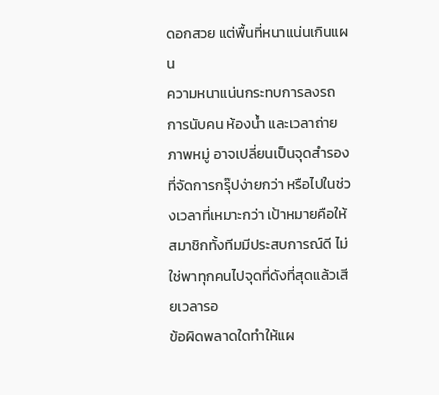ดอกสวย แต่พื้นที่หนาแน่นเกินแผน
ความหนาแน่นกระทบการลงรถ การนับคน ห้องน้ำ และเวลาถ่ายภาพหมู่ อาจเปลี่ยนเป็นจุดสำรองที่จัดการกรุ๊ปง่ายกว่า หรือไปในช่วงเวลาที่เหมาะกว่า เป้าหมายคือให้สมาชิกทั้งทีมมีประสบการณ์ดี ไม่ใช่พาทุกคนไปจุดที่ดังที่สุดแล้วเสียเวลารอ
ข้อผิดพลาดใดทำให้แผ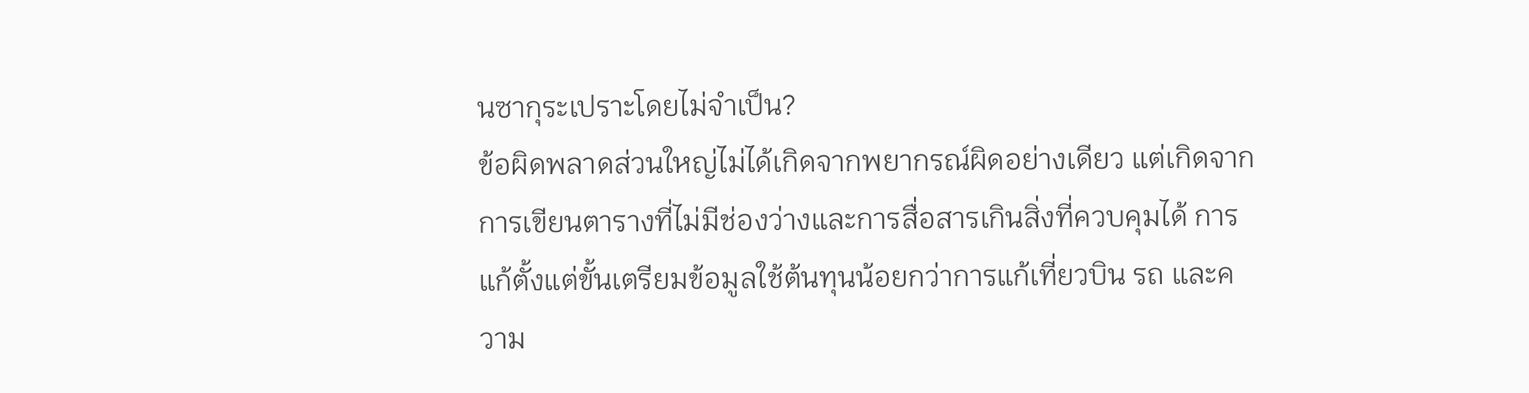นซากุระเปราะโดยไม่จำเป็น?
ข้อผิดพลาดส่วนใหญ่ไม่ได้เกิดจากพยากรณ์ผิดอย่างเดียว แต่เกิดจากการเขียนตารางที่ไม่มีช่องว่างและการสื่อสารเกินสิ่งที่ควบคุมได้ การแก้ตั้งแต่ขั้นเตรียมข้อมูลใช้ต้นทุนน้อยกว่าการแก้เที่ยวบิน รถ และความ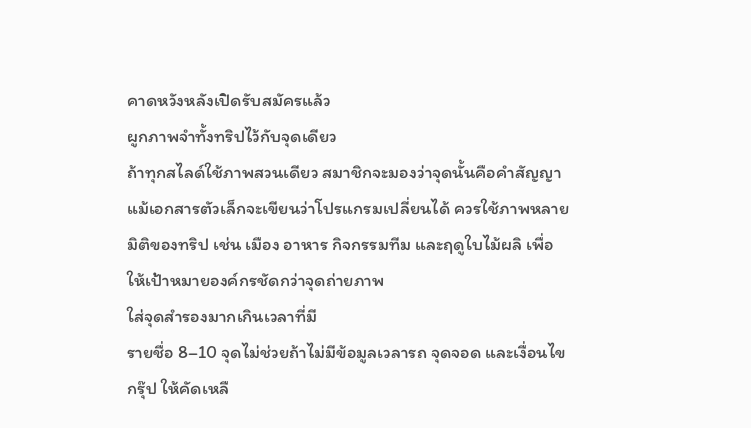คาดหวังหลังเปิดรับสมัครแล้ว
ผูกภาพจำทั้งทริปไว้กับจุดเดียว
ถ้าทุกสไลด์ใช้ภาพสวนเดียว สมาชิกจะมองว่าจุดนั้นคือคำสัญญา แม้เอกสารตัวเล็กจะเขียนว่าโปรแกรมเปลี่ยนได้ ควรใช้ภาพหลายมิติของทริป เช่น เมือง อาหาร กิจกรรมทีม และฤดูใบไม้ผลิ เพื่อให้เป้าหมายองค์กรชัดกว่าจุดถ่ายภาพ
ใส่จุดสำรองมากเกินเวลาที่มี
รายชื่อ 8–10 จุดไม่ช่วยถ้าไม่มีข้อมูลเวลารถ จุดจอด และเงื่อนไขกรุ๊ป ให้คัดเหลื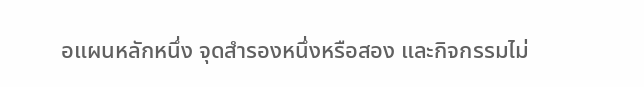อแผนหลักหนึ่ง จุดสำรองหนึ่งหรือสอง และกิจกรรมไม่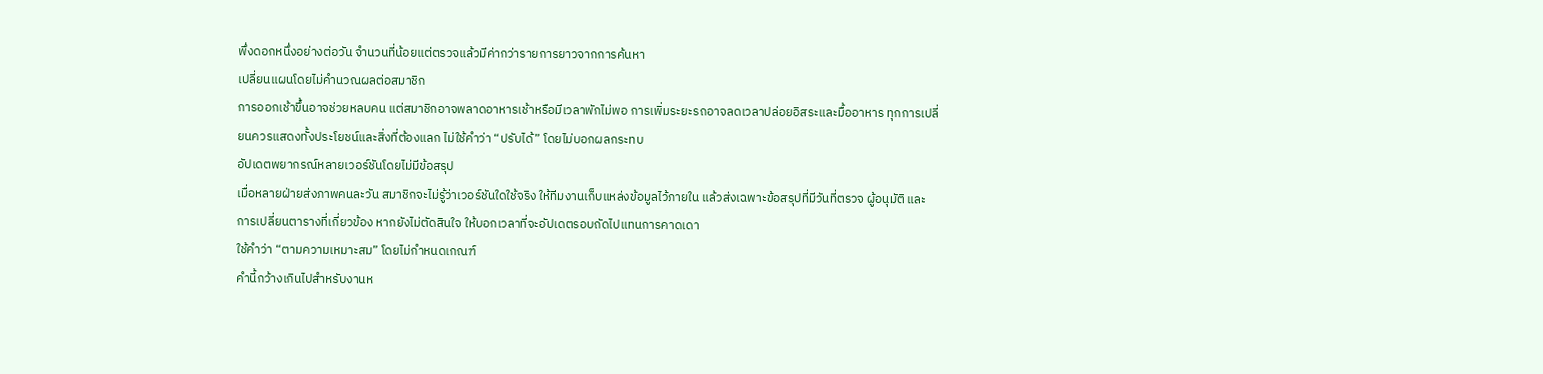พึ่งดอกหนึ่งอย่างต่อวัน จำนวนที่น้อยแต่ตรวจแล้วมีค่ากว่ารายการยาวจากการค้นหา
เปลี่ยนแผนโดยไม่คำนวณผลต่อสมาชิก
การออกเช้าขึ้นอาจช่วยหลบคน แต่สมาชิกอาจพลาดอาหารเช้าหรือมีเวลาพักไม่พอ การเพิ่มระยะรถอาจลดเวลาปล่อยอิสระและมื้ออาหาร ทุกการเปลี่ยนควรแสดงทั้งประโยชน์และสิ่งที่ต้องแลก ไม่ใช้คำว่า “ปรับได้” โดยไม่บอกผลกระทบ
อัปเดตพยากรณ์หลายเวอร์ชันโดยไม่มีข้อสรุป
เมื่อหลายฝ่ายส่งภาพคนละวัน สมาชิกจะไม่รู้ว่าเวอร์ชันใดใช้จริง ให้ทีมงานเก็บแหล่งข้อมูลไว้ภายใน แล้วส่งเฉพาะข้อสรุปที่มีวันที่ตรวจ ผู้อนุมัติ และการเปลี่ยนตารางที่เกี่ยวข้อง หากยังไม่ตัดสินใจ ให้บอกเวลาที่จะอัปเดตรอบถัดไปแทนการคาดเดา
ใช้คำว่า “ตามความเหมาะสม” โดยไม่กำหนดเกณฑ์
คำนี้กว้างเกินไปสำหรับงานห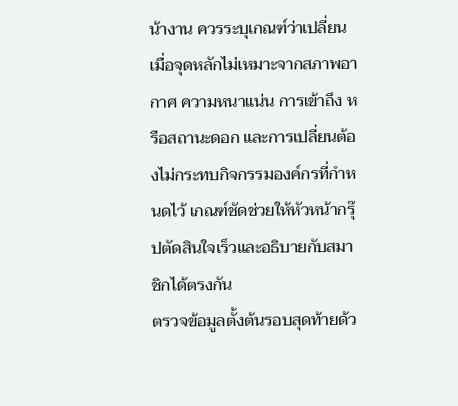น้างาน ควรระบุเกณฑ์ว่าเปลี่ยนเมื่อจุดหลักไม่เหมาะจากสภาพอากาศ ความหนาแน่น การเข้าถึง หรือสถานะดอก และการเปลี่ยนต้องไม่กระทบกิจกรรมองค์กรที่กำหนดไว้ เกณฑ์ชัดช่วยให้หัวหน้ากรุ๊ปตัดสินใจเร็วและอธิบายกับสมาชิกได้ตรงกัน
ตรวจข้อมูลตั้งต้นรอบสุดท้ายด้ว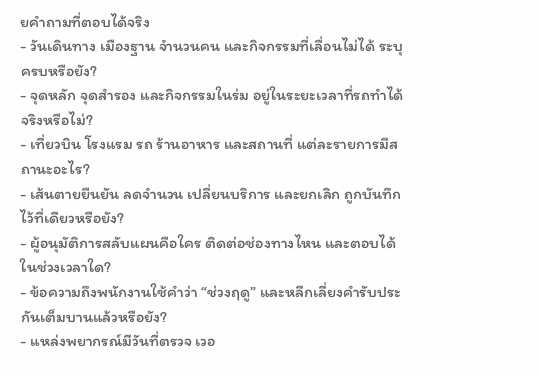ยคำถามที่ตอบได้จริง
- วันเดินทาง เมืองฐาน จำนวนคน และกิจกรรมที่เลื่อนไม่ได้ ระบุครบหรือยัง?
- จุดหลัก จุดสำรอง และกิจกรรมในร่ม อยู่ในระยะเวลาที่รถทำได้จริงหรือไม่?
- เที่ยวบิน โรงแรม รถ ร้านอาหาร และสถานที่ แต่ละรายการมีสถานะอะไร?
- เส้นตายยืนยัน ลดจำนวน เปลี่ยนบริการ และยกเลิก ถูกบันทึกไว้ที่เดียวหรือยัง?
- ผู้อนุมัติการสลับแผนคือใคร ติดต่อช่องทางไหน และตอบได้ในช่วงเวลาใด?
- ข้อความถึงพนักงานใช้คำว่า “ช่วงฤดู” และหลีกเลี่ยงคำรับประกันเต็มบานแล้วหรือยัง?
- แหล่งพยากรณ์มีวันที่ตรวจ เวอ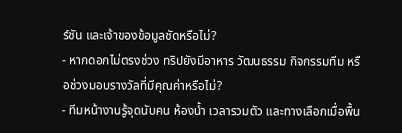ร์ชัน และเจ้าของข้อมูลชัดหรือไม่?
- หากดอกไม่ตรงช่วง ทริปยังมีอาหาร วัฒนธรรม กิจกรรมทีม หรือช่วงมอบรางวัลที่มีคุณค่าหรือไม่?
- ทีมหน้างานรู้จุดนับคน ห้องน้ำ เวลารวมตัว และทางเลือกเมื่อพื้น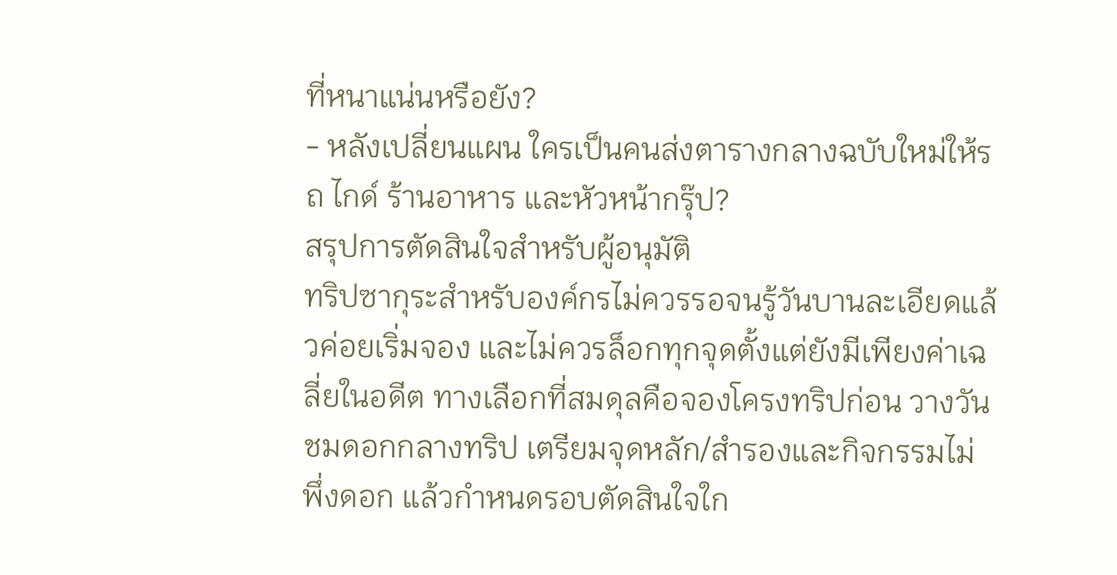ที่หนาแน่นหรือยัง?
- หลังเปลี่ยนแผน ใครเป็นคนส่งตารางกลางฉบับใหม่ให้รถ ไกด์ ร้านอาหาร และหัวหน้ากรุ๊ป?
สรุปการตัดสินใจสำหรับผู้อนุมัติ
ทริปซากุระสำหรับองค์กรไม่ควรรอจนรู้วันบานละเอียดแล้วค่อยเริ่มจอง และไม่ควรล็อกทุกจุดตั้งแต่ยังมีเพียงค่าเฉลี่ยในอดีต ทางเลือกที่สมดุลคือจองโครงทริปก่อน วางวันชมดอกกลางทริป เตรียมจุดหลัก/สำรองและกิจกรรมไม่พึ่งดอก แล้วกำหนดรอบตัดสินใจใก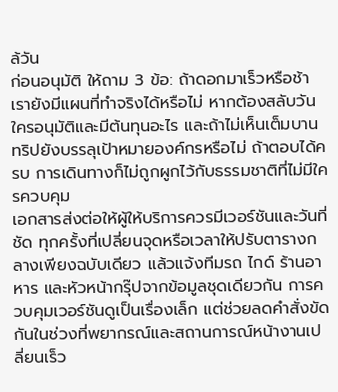ล้วัน
ก่อนอนุมัติ ให้ถาม 3 ข้อ: ถ้าดอกมาเร็วหรือช้า เรายังมีแผนที่ทำจริงได้หรือไม่ หากต้องสลับวัน ใครอนุมัติและมีต้นทุนอะไร และถ้าไม่เห็นเต็มบาน ทริปยังบรรลุเป้าหมายองค์กรหรือไม่ ถ้าตอบได้ครบ การเดินทางก็ไม่ถูกผูกไว้กับธรรมชาติที่ไม่มีใครควบคุม
เอกสารส่งต่อให้ผู้ให้บริการควรมีเวอร์ชันและวันที่ชัด ทุกครั้งที่เปลี่ยนจุดหรือเวลาให้ปรับตารางกลางเพียงฉบับเดียว แล้วแจ้งทีมรถ ไกด์ ร้านอาหาร และหัวหน้ากรุ๊ปจากข้อมูลชุดเดียวกัน การควบคุมเวอร์ชันดูเป็นเรื่องเล็ก แต่ช่วยลดคำสั่งขัดกันในช่วงที่พยากรณ์และสถานการณ์หน้างานเปลี่ยนเร็ว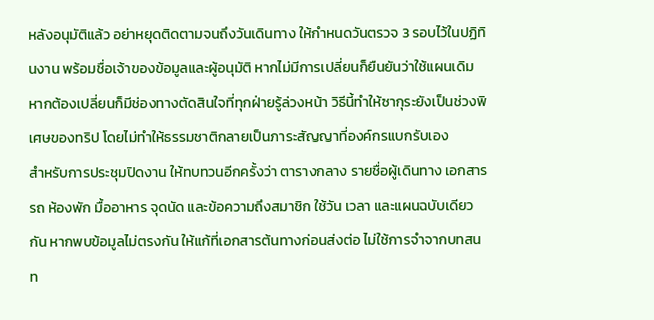หลังอนุมัติแล้ว อย่าหยุดติดตามจนถึงวันเดินทาง ให้กำหนดวันตรวจ 3 รอบไว้ในปฏิทินงาน พร้อมชื่อเจ้าของข้อมูลและผู้อนุมัติ หากไม่มีการเปลี่ยนก็ยืนยันว่าใช้แผนเดิม หากต้องเปลี่ยนก็มีช่องทางตัดสินใจที่ทุกฝ่ายรู้ล่วงหน้า วิธีนี้ทำให้ซากุระยังเป็นช่วงพิเศษของทริป โดยไม่ทำให้ธรรมชาติกลายเป็นภาระสัญญาที่องค์กรแบกรับเอง
สำหรับการประชุมปิดงาน ให้ทบทวนอีกครั้งว่า ตารางกลาง รายชื่อผู้เดินทาง เอกสารรถ ห้องพัก มื้ออาหาร จุดนัด และข้อความถึงสมาชิก ใช้วัน เวลา และแผนฉบับเดียวกัน หากพบข้อมูลไม่ตรงกัน ให้แก้ที่เอกสารต้นทางก่อนส่งต่อ ไม่ใช้การจำจากบทสนท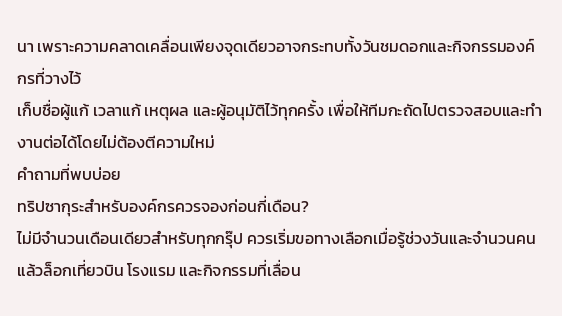นา เพราะความคลาดเคลื่อนเพียงจุดเดียวอาจกระทบทั้งวันชมดอกและกิจกรรมองค์กรที่วางไว้
เก็บชื่อผู้แก้ เวลาแก้ เหตุผล และผู้อนุมัติไว้ทุกครั้ง เพื่อให้ทีมกะถัดไปตรวจสอบและทำงานต่อได้โดยไม่ต้องตีความใหม่
คำถามที่พบบ่อย
ทริปซากุระสำหรับองค์กรควรจองก่อนกี่เดือน?
ไม่มีจำนวนเดือนเดียวสำหรับทุกกรุ๊ป ควรเริ่มขอทางเลือกเมื่อรู้ช่วงวันและจำนวนคน แล้วล็อกเที่ยวบิน โรงแรม และกิจกรรมที่เลื่อน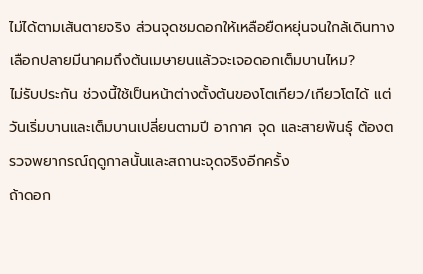ไม่ได้ตามเส้นตายจริง ส่วนจุดชมดอกให้เหลือยืดหยุ่นจนใกล้เดินทาง
เลือกปลายมีนาคมถึงต้นเมษายนแล้วจะเจอดอกเต็มบานไหม?
ไม่รับประกัน ช่วงนี้ใช้เป็นหน้าต่างตั้งต้นของโตเกียว/เกียวโตได้ แต่วันเริ่มบานและเต็มบานเปลี่ยนตามปี อากาศ จุด และสายพันธุ์ ต้องตรวจพยากรณ์ฤดูกาลนั้นและสถานะจุดจริงอีกครั้ง
ถ้าดอก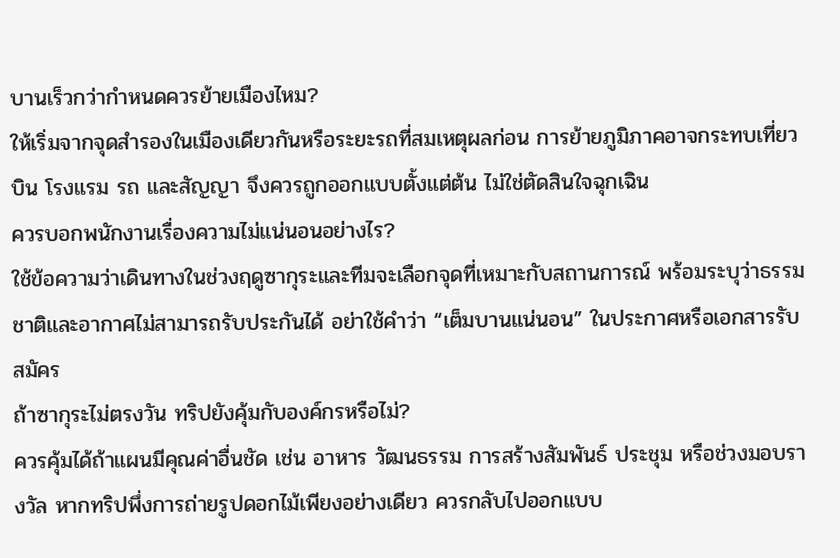บานเร็วกว่ากำหนดควรย้ายเมืองไหม?
ให้เริ่มจากจุดสำรองในเมืองเดียวกันหรือระยะรถที่สมเหตุผลก่อน การย้ายภูมิภาคอาจกระทบเที่ยวบิน โรงแรม รถ และสัญญา จึงควรถูกออกแบบตั้งแต่ต้น ไม่ใช่ตัดสินใจฉุกเฉิน
ควรบอกพนักงานเรื่องความไม่แน่นอนอย่างไร?
ใช้ข้อความว่าเดินทางในช่วงฤดูซากุระและทีมจะเลือกจุดที่เหมาะกับสถานการณ์ พร้อมระบุว่าธรรมชาติและอากาศไม่สามารถรับประกันได้ อย่าใช้คำว่า “เต็มบานแน่นอน” ในประกาศหรือเอกสารรับสมัคร
ถ้าซากุระไม่ตรงวัน ทริปยังคุ้มกับองค์กรหรือไม่?
ควรคุ้มได้ถ้าแผนมีคุณค่าอื่นชัด เช่น อาหาร วัฒนธรรม การสร้างสัมพันธ์ ประชุม หรือช่วงมอบรางวัล หากทริปพึ่งการถ่ายรูปดอกไม้เพียงอย่างเดียว ควรกลับไปออกแบบ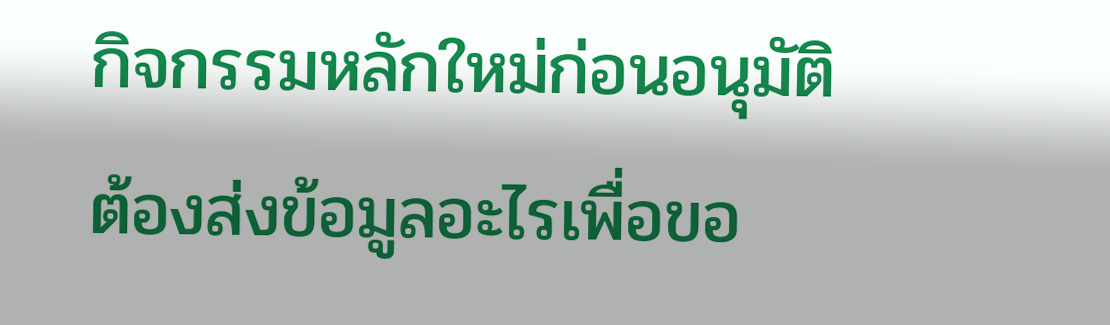กิจกรรมหลักใหม่ก่อนอนุมัติ
ต้องส่งข้อมูลอะไรเพื่อขอ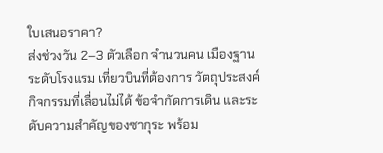ใบเสนอราคา?
ส่งช่วงวัน 2–3 ตัวเลือก จำนวนคน เมืองฐาน ระดับโรงแรม เที่ยวบินที่ต้องการ วัตถุประสงค์ กิจกรรมที่เลื่อนไม่ได้ ข้อจำกัดการเดิน และระดับความสำคัญของซากุระ พร้อม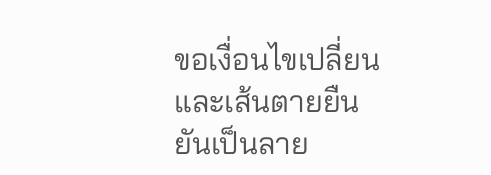ขอเงื่อนไขเปลี่ยนและเส้นตายยืนยันเป็นลาย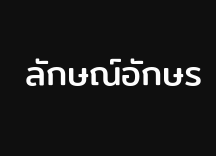ลักษณ์อักษร